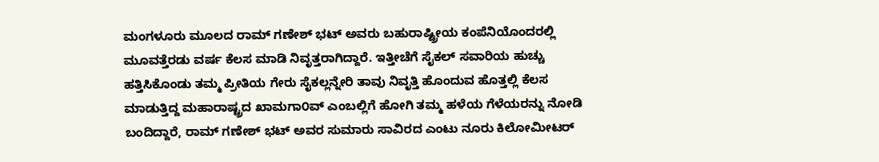ಮಂಗಳೂರು ಮೂಲದ ರಾಮ್ ಗಣೇಶ್ ಭಟ್ ಅವರು ಬಹುರಾಷ್ಟ್ರೀಯ ಕಂಪೆನಿಯೊಂದರಲ್ಲಿ ಮೂವತ್ತೆರಡು ವರ್ಷ ಕೆಲಸ ಮಾಡಿ ನಿವೃತ್ತರಾಗಿದ್ದಾರೆ. ಇತ್ತೀಚೆಗೆ ಸೈಕಲ್ ಸವಾರಿಯ ಹುಚ್ಚು ಹತ್ತಿಸಿಕೊಂಡು ತಮ್ಮ ಪ್ರೀತಿಯ ಗೇರು ಸೈಕಲ್ಲನ್ನೇರಿ ತಾವು ನಿವೃತ್ತಿ ಹೊಂದುವ ಹೊತ್ತಲ್ಲಿ ಕೆಲಸ ಮಾಡುತ್ತಿದ್ದ ಮಹಾರಾಷ್ಟ್ರದ ಖಾಮಗಾ೦ವ್ ಎಂಬಲ್ಲಿಗೆ ಹೋಗಿ ತಮ್ಮ ಹಳೆಯ ಗೆಳೆಯರನ್ನು ನೋಡಿ ಬಂದಿದ್ದಾರೆ, ರಾಮ್ ಗಣೇಶ್ ಭಟ್ ಅವರ ಸುಮಾರು ಸಾವಿರದ ಎಂಟು ನೂರು ಕಿಲೋಮೀಟರ್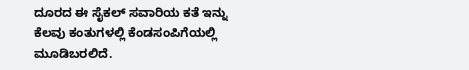ದೂರದ ಈ ಸೈಕಲ್ ಸವಾರಿಯ ಕತೆ ಇನ್ನು ಕೆಲವು ಕಂತುಗಳಲ್ಲಿ ಕೆಂಡಸಂಪಿಗೆಯಲ್ಲಿ ಮೂಡಿಬರಲಿದೆ.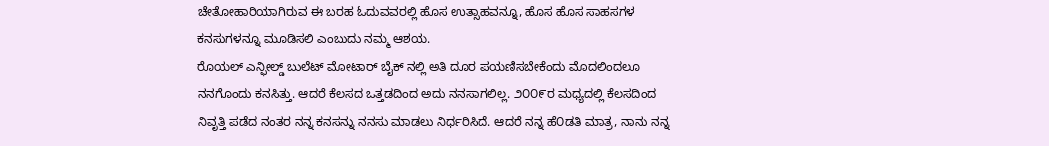ಚೇತೋಹಾರಿಯಾಗಿರುವ ಈ ಬರಹ ಓದುವವರಲ್ಲಿ ಹೊಸ ಉತ್ಸಾಹವನ್ನೂ, ಹೊಸ ಹೊಸ ಸಾಹಸಗಳ ಕನಸುಗಳನ್ನೂ ಮೂಡಿಸಲಿ ಎಂಬುದು ನಮ್ಮ ಆಶಯ.
ರೊಯಲ್ ಎನ್ಫೀಲ್ಡ್ ಬುಲೆಟ್ ಮೋಟಾರ್ ಬೈಕ್ ನಲ್ಲಿ ಅತಿ ದೂರ ಪಯಣಿಸಬೇಕೆಂದು ಮೊದಲಿಂದಲೂ ನನಗೊಂದು ಕನಸಿತ್ತು. ಆದರೆ ಕೆಲಸದ ಒತ್ತಡದಿಂದ ಅದು ನನಸಾಗಲಿಲ್ಲ. ೨೦೦೯ರ ಮಧ್ಯದಲ್ಲಿ ಕೆಲಸದಿಂದ ನಿವೃತ್ತಿ ಪಡೆದ ನಂತರ ನನ್ನ ಕನಸನ್ನು ನನಸು ಮಾಡಲು ನಿರ್ಧರಿಸಿದೆ. ಆದರೆ ನನ್ನ ಹೆ೦ಡತಿ ಮಾತ್ರ, ನಾನು ನನ್ನ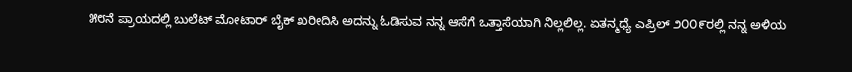೫೮ನೆ ಪ್ರಾಯದಲ್ಲಿ ಬುಲೆಟ್ ಮೋಟಾರ್ ಬೈಕ್ ಖರೀದಿಸಿ ಅದನ್ನು ಓಡಿಸುವ ನನ್ನ ಆಸೆಗೆ ಒತ್ತಾಸೆಯಾಗಿ ನಿಲ್ಲಲಿಲ್ಲ. ಏತನ್ಮಧ್ಯೆ ಎಪ್ರಿಲ್ ೨೦೦೯ರಲ್ಲಿ ನನ್ನ ಅಳಿಯ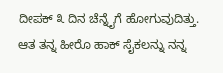ದೀಪಕ್ ೩ ದಿನ ಚೆನ್ನೈಗೆ ಹೋಗುವುದಿತ್ತು. ಆತ ತನ್ನ ಹೀರೊ ಹಾಕ್ ಸೈಕಲನ್ನು ನನ್ನ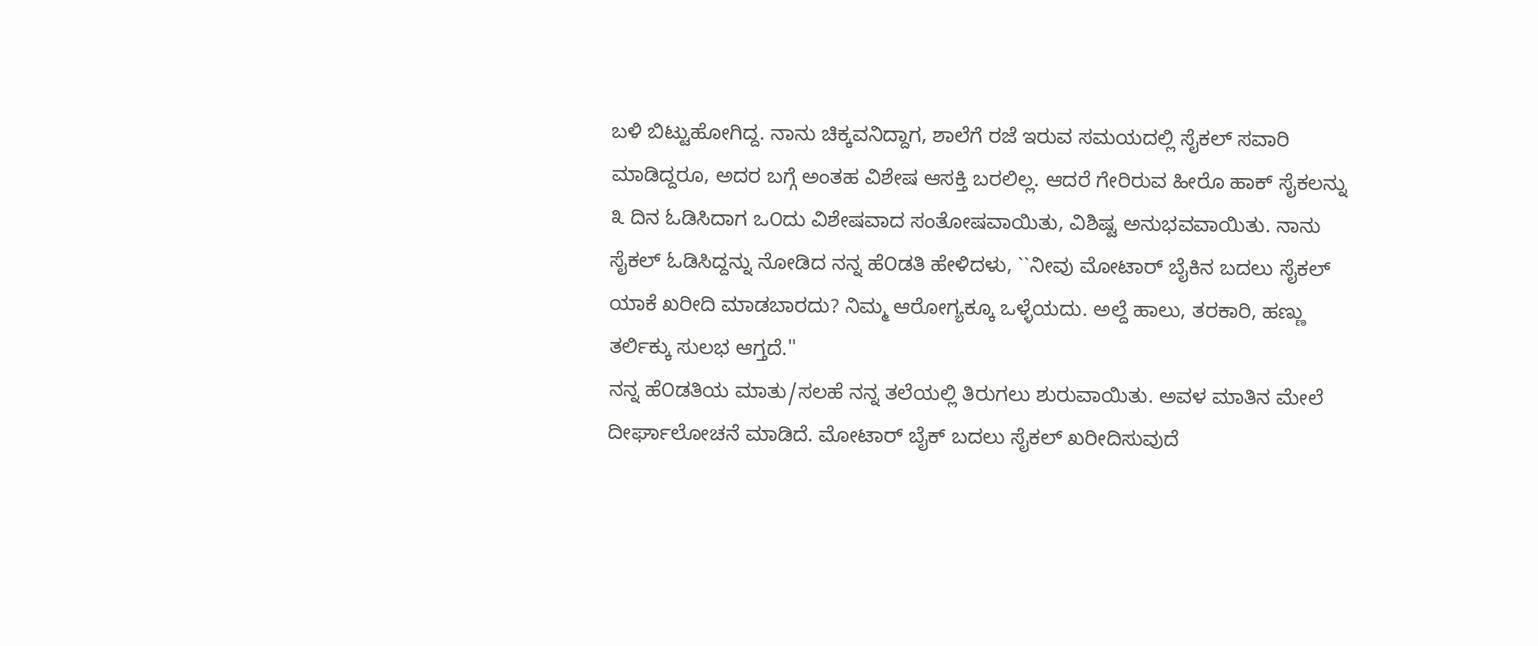ಬಳಿ ಬಿಟ್ಟುಹೋಗಿದ್ದ. ನಾನು ಚಿಕ್ಕವನಿದ್ದಾಗ, ಶಾಲೆಗೆ ರಜೆ ಇರುವ ಸಮಯದಲ್ಲಿ ಸೈಕಲ್ ಸವಾರಿ ಮಾಡಿದ್ದರೂ, ಅದರ ಬಗ್ಗೆ ಅಂತಹ ವಿಶೇಷ ಆಸಕ್ತಿ ಬರಲಿಲ್ಲ. ಆದರೆ ಗೇರಿರುವ ಹೀರೊ ಹಾಕ್ ಸೈಕಲನ್ನು ೩ ದಿನ ಓಡಿಸಿದಾಗ ಒ೦ದು ವಿಶೇಷವಾದ ಸಂತೋಷವಾಯಿತು, ವಿಶಿಷ್ಟ ಅನುಭವವಾಯಿತು. ನಾನು ಸೈಕಲ್ ಓಡಿಸಿದ್ದನ್ನು ನೋಡಿದ ನನ್ನ ಹೆ೦ಡತಿ ಹೇಳಿದಳು, ``ನೀವು ಮೋಟಾರ್ ಬೈಕಿನ ಬದಲು ಸೈಕಲ್ ಯಾಕೆ ಖರೀದಿ ಮಾಡಬಾರದು? ನಿಮ್ಮ ಆರೋಗ್ಯಕ್ಕೂ ಒಳ್ಳೆಯದು. ಅಲ್ದೆ ಹಾಲು, ತರಕಾರಿ, ಹಣ್ಣು ತರ್ಲಿಕ್ಕು ಸುಲಭ ಆಗ್ತದೆ.''
ನನ್ನ ಹೆ೦ಡತಿಯ ಮಾತು/ಸಲಹೆ ನನ್ನ ತಲೆಯಲ್ಲಿ ತಿರುಗಲು ಶುರುವಾಯಿತು. ಅವಳ ಮಾತಿನ ಮೇಲೆ ದೀರ್ಘಾಲೋಚನೆ ಮಾಡಿದೆ. ಮೋಟಾರ್ ಬೈಕ್ ಬದಲು ಸೈಕಲ್ ಖರೀದಿಸುವುದೆ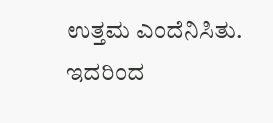ಉತ್ತಮ ಎಂದೆನಿಸಿತು. ಇದರಿಂದ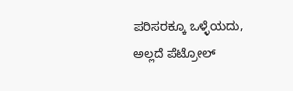ಪರಿಸರಕ್ಕೂ ಒಳ್ಳೆಯದು, ಅಲ್ಲದೆ ಪೆಟ್ರೋಲ್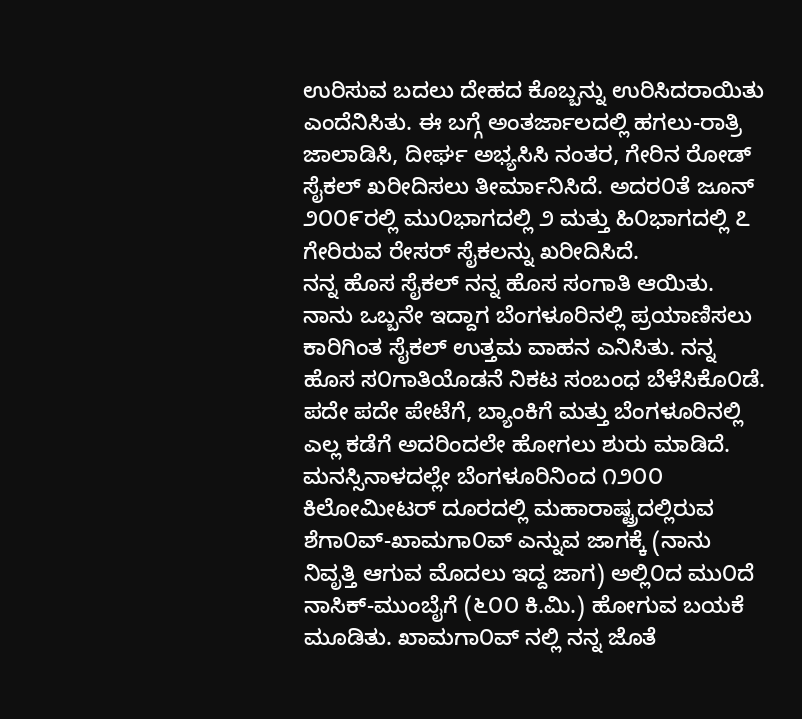ಉರಿಸುವ ಬದಲು ದೇಹದ ಕೊಬ್ಬನ್ನು ಉರಿಸಿದರಾಯಿತು ಎಂದೆನಿಸಿತು. ಈ ಬಗ್ಗೆ ಅಂತರ್ಜಾಲದಲ್ಲಿ ಹಗಲು-ರಾತ್ರಿ ಜಾಲಾಡಿಸಿ, ದೀರ್ಘ ಅಭ್ಯಸಿಸಿ ನಂತರ, ಗೇರಿನ ರೋಡ್ ಸೈಕಲ್ ಖರೀದಿಸಲು ತೀರ್ಮಾನಿಸಿದೆ. ಅದರ೦ತೆ ಜೂನ್ ೨೦೦೯ರಲ್ಲಿ ಮು೦ಭಾಗದಲ್ಲಿ ೨ ಮತ್ತು ಹಿ೦ಭಾಗದಲ್ಲಿ ೭ ಗೇರಿರುವ ರೇಸರ್ ಸೈಕಲನ್ನು ಖರೀದಿಸಿದೆ.
ನನ್ನ ಹೊಸ ಸೈಕಲ್ ನನ್ನ ಹೊಸ ಸಂಗಾತಿ ಆಯಿತು. ನಾನು ಒಬ್ಬನೇ ಇದ್ದಾಗ ಬೆಂಗಳೂರಿನಲ್ಲಿ ಪ್ರಯಾಣಿಸಲು ಕಾರಿಗಿಂತ ಸೈಕಲ್ ಉತ್ತಮ ವಾಹನ ಎನಿಸಿತು. ನನ್ನ ಹೊಸ ಸ೦ಗಾತಿಯೊಡನೆ ನಿಕಟ ಸಂಬಂಧ ಬೆಳೆಸಿಕೊ೦ಡೆ. ಪದೇ ಪದೇ ಪೇಟೆಗೆ, ಬ್ಯಾಂಕಿಗೆ ಮತ್ತು ಬೆಂಗಳೂರಿನಲ್ಲಿ ಎಲ್ಲ ಕಡೆಗೆ ಅದರಿಂದಲೇ ಹೋಗಲು ಶುರು ಮಾಡಿದೆ.
ಮನಸ್ಸಿನಾಳದಲ್ಲೇ ಬೆಂಗಳೂರಿನಿಂದ ೧೨೦೦ ಕಿಲೋಮೀಟರ್ ದೂರದಲ್ಲಿ ಮಹಾರಾಷ್ಟ್ರದಲ್ಲಿರುವ ಶೆಗಾ೦ವ್-ಖಾಮಗಾ೦ವ್ ಎನ್ನುವ ಜಾಗಕ್ಕೆ (ನಾನು ನಿವೃತ್ತಿ ಆಗುವ ಮೊದಲು ಇದ್ದ ಜಾಗ) ಅಲ್ಲಿ೦ದ ಮು೦ದೆ ನಾಸಿಕ್-ಮುಂಬೈಗೆ (೬೦೦ ಕಿ.ಮಿ.) ಹೋಗುವ ಬಯಕೆ ಮೂಡಿತು. ಖಾಮಗಾ೦ವ್ ನಲ್ಲಿ ನನ್ನ ಜೊತೆ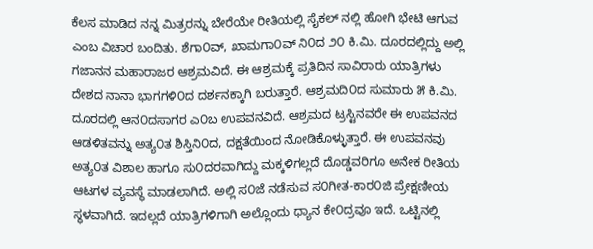ಕೆಲಸ ಮಾಡಿದ ನನ್ನ ಮಿತ್ರರನ್ನು ಬೇರೆಯೇ ರೀತಿಯಲ್ಲಿ ಸೈಕಲ್ ನಲ್ಲಿ ಹೋಗಿ ಭೇಟಿ ಆಗುವ ಎಂಬ ವಿಚಾರ ಬಂದಿತು. ಶೆಗಾ೦ವ್, ಖಾಮಗಾ೦ವ್ ನಿ೦ದ ೨೦ ಕಿ.ಮಿ. ದೂರದಲ್ಲಿದ್ದು ಅಲ್ಲಿ ಗಜಾನನ ಮಹಾರಾಜರ ಆಶ್ರಮವಿದೆ. ಈ ಆಶ್ರಮಕ್ಕೆ ಪ್ರತಿದಿನ ಸಾವಿರಾರು ಯಾತ್ರಿಗಳು ದೇಶದ ನಾನಾ ಭಾಗಗಳಿ೦ದ ದರ್ಶನಕ್ಕಾಗಿ ಬರುತ್ತಾರೆ. ಆಶ್ರಮದಿ೦ದ ಸುಮಾರು ೫ ಕಿ.ಮಿ. ದೂರದಲ್ಲಿ ಆನ೦ದಸಾಗರ ಎ೦ಬ ಉಪವನವಿದೆ. ಆಶ್ರಮದ ಟ್ರಸ್ಟಿನವರೇ ಈ ಉಪವನದ ಆಡಳಿತವನ್ನು ಅತ್ಯ೦ತ ಶಿಸ್ತಿನಿ೦ದ, ದಕ್ಷತೆಯಿಂದ ನೋಡಿಕೊಳ್ಳುತ್ತಾರೆ. ಈ ಉಪವನವು ಅತ್ಯ೦ತ ವಿಶಾಲ ಹಾಗೂ ಸು೦ದರವಾಗಿದ್ದು ಮಕ್ಕಳಿಗಲ್ಲದೆ ದೊಡ್ಡವರಿಗೂ ಅನೇಕ ರೀತಿಯ ಆಟಗಳ ವ್ಯವಸ್ಥೆ ಮಾಡಲಾಗಿದೆ. ಅಲ್ಲಿ ಸ೦ಜೆ ನಡೆಸುವ ಸ೦ಗೀತ-ಕಾರ೦ಜಿ ಪ್ರೇಕ್ಷಣೀಯ ಸ್ಥಳವಾಗಿದೆ. ಇದಲ್ಲದೆ ಯಾತ್ರಿಗಳಿಗಾಗಿ ಅಲ್ಲೊಂದು ಧ್ಯಾನ ಕೇ೦ದ್ರವೂ ಇದೆ. ಒಟ್ಟಿನಲ್ಲಿ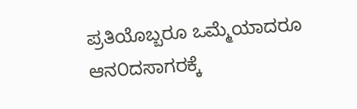ಪ್ರತಿಯೊಬ್ಬರೂ ಒಮ್ಮೆಯಾದರೂ ಆನ೦ದಸಾಗರಕ್ಕೆ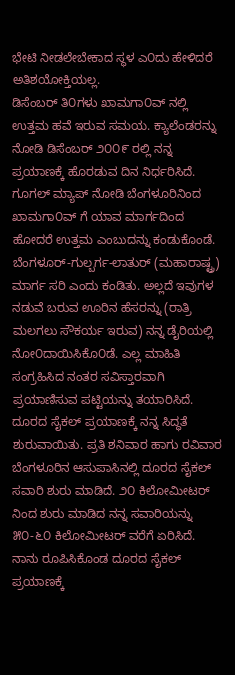ಭೇಟಿ ನೀಡಲೇಬೇಕಾದ ಸ್ಥಳ ಎ೦ದು ಹೇಳಿದರೆ ಅತಿಶಯೋಕ್ತಿಯಲ್ಲ.
ಡಿಸೆಂಬರ್ ತಿ೦ಗಳು ಖಾಮಗಾ೦ವ್ ನಲ್ಲಿ ಉತ್ತಮ ಹವೆ ಇರುವ ಸಮಯ. ಕ್ಯಾಲೆಂಡರನ್ನು ನೋಡಿ ಡಿಸೆಂಬರ್ ೨೦೦೯ ರಲ್ಲಿ ನನ್ನ ಪ್ರಯಾಣಕ್ಕೆ ಹೊರಡುವ ದಿನ ನಿರ್ಧರಿಸಿದೆ. ಗೂಗಲ್ ಮ್ಯಾಪ್ ನೋಡಿ ಬೆಂಗಳೂರಿನಿಂದ ಖಾಮಗಾ೦ವ್ ಗೆ ಯಾವ ಮಾರ್ಗದಿಂದ ಹೋದರೆ ಉತ್ತಮ ಎಂಬುದನ್ನು ಕಂಡುಕೊಂಡೆ. ಬೆಂಗಳೂರ್-ಗುಲ್ಬರ್ಗ-ಲಾತುರ್ (ಮಹಾರಾಷ್ಟ್ರ) ಮಾರ್ಗ ಸರಿ ಎಂದು ಕಂಡಿತು. ಅಲ್ಲದೆ ಇವುಗಳ ನಡುವೆ ಬರುವ ಊರಿನ ಹೆಸರನ್ನು (ರಾತ್ರಿ ಮಲಗಲು ಸೌಕರ್ಯ ಇರುವ) ನನ್ನ ಡೈರಿಯಲ್ಲಿ ನೋ೦ದಾಯಿಸಿಕೊ೦ಡೆ. ಎಲ್ಲ ಮಾಹಿತಿ ಸಂಗ್ರಹಿಸಿದ ನಂತರ ಸವಿಸ್ತಾರವಾಗಿ ಪ್ರಯಾಣಿಸುವ ಪಟ್ಟಿಯನ್ನು ತಯಾರಿಸಿದೆ.
ದೂರದ ಸೈಕಲ್ ಪ್ರಯಾಣಕ್ಕೆ ನನ್ನ ಸಿದ್ಧತೆ ಶುರುವಾಯಿತು. ಪ್ರತಿ ಶನಿವಾರ ಹಾಗು ರವಿವಾರ ಬೆಂಗಳೂರಿನ ಆಸುಪಾಸಿನಲ್ಲಿ ದೂರದ ಸೈಕಲ್ ಸವಾರಿ ಶುರು ಮಾಡಿದೆ. ೨೦ ಕಿಲೋಮೀಟರ್ ನಿಂದ ಶುರು ಮಾಡಿದ ನನ್ನ ಸವಾರಿಯನ್ನು ೫೦-೬೦ ಕಿಲೋಮೀಟರ್ ವರೆಗೆ ಏರಿಸಿದೆ. ನಾನು ರೂಪಿಸಿಕೊಂಡ ದೂರದ ಸೈಕಲ್ ಪ್ರಯಾಣಕ್ಕೆ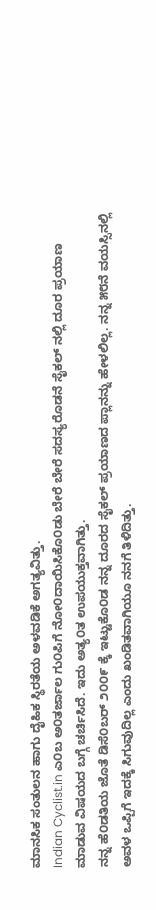ಮಾನಸಿಕ ಸಂತುಲನ ಹಾಗು ದೈಹಿಕ ಸ್ಥಿರತೆಯ ಅಳವಡಿಕೆ ಅಗತ್ಯವಿತ್ತು.
Indian Cyclist.in ಎ೦ಬ ಅ೦ತರ್ಜಾಲ ಗು೦ಪಿಗೆ ನೋ೦ದಾಯಿಸಿಕೊ೦ಡು ಬೇರೆ ಬೇರೆ ಸದಸ್ಯರೊಡನೆ ಸೈಕಲ್ ನಲ್ಲಿ ದೂರ ಪ್ರಯಾಣ ಮಾಡುವ ವಿಷಯದ ಬಗ್ಗೆ ಚರ್ಚಿಸಿದೆ. ಇದು ಅತ್ಯ೦ತ ಉಪಯುಕ್ತವಾಗಿತ್ತು.
ನನ್ನ ಹೆ೦ಡತಿಯ ಜೊತೆ ಡಿಸೆ೦ಬರ್ ೨೦೦೯ ಕ್ಕೆ ಇಟ್ಟುಕೊ೦ಡ ನನ್ನ ದೂರದ ಸೈಕಲ್ ಪ್ರಯಾಣದ ಪ್ಲಾನನ್ನು ಹೇಳಲಿಲ್ಲ. ನನ್ನ ೫೮ನೆ ವಯಸ್ಸಿನಲ್ಲಿ ಅವಳ ಒಪ್ಪಿಗೆ ಇದಕ್ಕೆ ಸಿಗುವುದಿಲ್ಲ ಎಂದು ಖಂಡಿತವಾಗಿಯೂ ನನಗೆ ತಿಳಿದಿತ್ತು.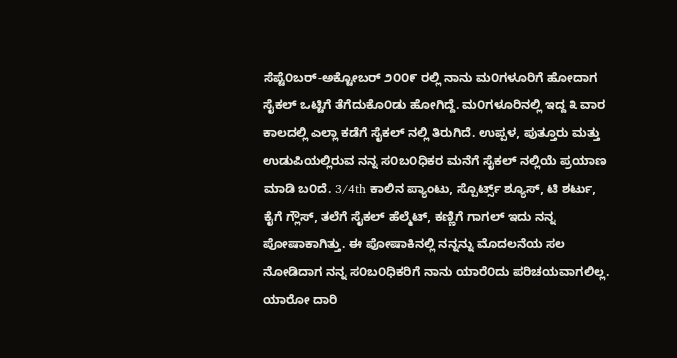ಸೆಪ್ಟೆ೦ಬರ್-ಅಕ್ಟೋಬರ್ ೨೦೦೯ ರಲ್ಲಿ ನಾನು ಮ೦ಗಳೂರಿಗೆ ಹೋದಾಗ ಸೈಕಲ್ ಒಟ್ಟಿಗೆ ತೆಗೆದುಕೊ೦ಡು ಹೋಗಿದ್ದೆ. ಮ೦ಗಳೂರಿನಲ್ಲಿ ಇದ್ದ ೩ ವಾರ ಕಾಲದಲ್ಲಿ ಎಲ್ಲಾ ಕಡೆಗೆ ಸೈಕಲ್ ನಲ್ಲಿ ತಿರುಗಿದೆ. ಉಪ್ಪಳ, ಪುತ್ತೂರು ಮತ್ತು ಉಡುಪಿಯಲ್ಲಿರುವ ನನ್ನ ಸ೦ಬ೦ಧಿಕರ ಮನೆಗೆ ಸೈಕಲ್ ನಲ್ಲಿಯೆ ಪ್ರಯಾಣ ಮಾಡಿ ಬ೦ದೆ. 3/4th ಕಾಲಿನ ಪ್ಯಾಂಟು, ಸ್ಪೊರ್ಟ್ಸ್ ಶ್ಯೂಸ್, ಟಿ ಶರ್ಟು, ಕೈಗೆ ಗ್ಲೌಸ್, ತಲೆಗೆ ಸೈಕಲ್ ಹೆಲ್ಮೆಟ್, ಕಣ್ಣಿಗೆ ಗಾಗಲ್ ಇದು ನನ್ನ ಪೋಷಾಕಾಗಿತ್ತು. ಈ ಪೋಷಾಕಿನಲ್ಲಿ ನನ್ನನ್ನು ಮೊದಲನೆಯ ಸಲ ನೋಡಿದಾಗ ನನ್ನ ಸ೦ಬ೦ಧಿಕರಿಗೆ ನಾನು ಯಾರೆ೦ದು ಪರಿಚಯವಾಗಲಿಲ್ಲ. ಯಾರೋ ದಾರಿ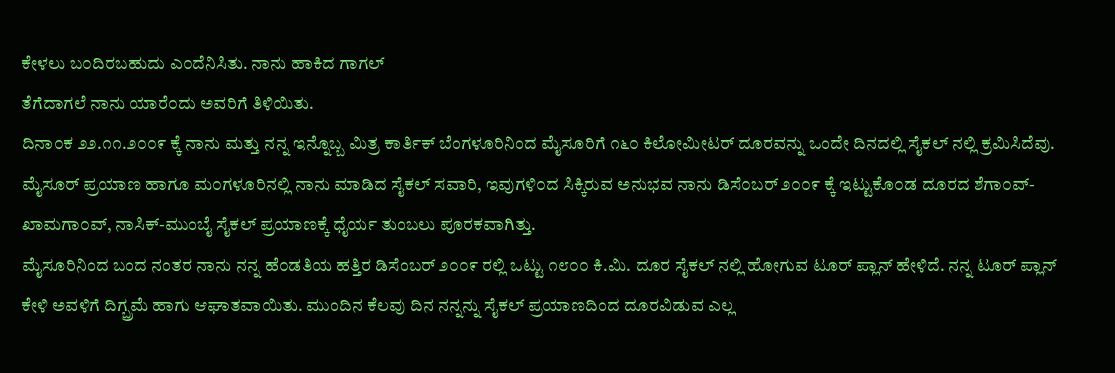ಕೇಳಲು ಬ೦ದಿರಬಹುದು ಎ೦ದೆನಿಸಿತು. ನಾನು ಹಾಕಿದ ಗಾಗಲ್
ತೆಗೆದಾಗಲೆ ನಾನು ಯಾರೆ೦ದು ಅವರಿಗೆ ತಿಳಿಯಿತು.
ದಿನಾ೦ಕ ೨೨.೧೧.೨೦೦೯ ಕ್ಕೆ ನಾನು ಮತ್ತು ನನ್ನ ಇನ್ನೊಬ್ಬ ಮಿತ್ರ ಕಾರ್ತಿಕ್ ಬೆಂಗಳೂರಿನಿಂದ ಮೈಸೂರಿಗೆ ೧೬೦ ಕಿಲೋಮೀಟರ್ ದೂರವನ್ನು ಒಂದೇ ದಿನದಲ್ಲಿ ಸೈಕಲ್ ನಲ್ಲಿ ಕ್ರಮಿಸಿದೆವು. ಮೈಸೂರ್ ಪ್ರಯಾಣ ಹಾಗೂ ಮ೦ಗಳೂರಿನಲ್ಲಿ ನಾನು ಮಾಡಿದ ಸೈಕಲ್ ಸವಾರಿ, ಇವುಗಳಿ೦ದ ಸಿಕ್ಕಿರುವ ಅನುಭವ ನಾನು ಡಿಸೆ೦ಬರ್ ೨೦೦೯ ಕ್ಕೆ ಇಟ್ಟುಕೊ೦ಡ ದೂರದ ಶೆಗಾ೦ವ್-ಖಾಮಗಾ೦ವ್, ನಾಸಿಕ್-ಮುಂಬೈ ಸೈಕಲ್ ಪ್ರಯಾಣಕ್ಕೆ ಧೈರ್ಯ ತುಂಬಲು ಪೂರಕವಾಗಿತ್ತು.
ಮೈಸೂರಿನಿಂದ ಬಂದ ನಂತರ ನಾನು ನನ್ನ ಹೆ೦ಡತಿಯ ಹತ್ತಿರ ಡಿಸೆಂಬರ್ ೨೦೦೯ ರಲ್ಲಿ ಒಟ್ಟು ೧೮೦೦ ಕಿ.ಮಿ. ದೂರ ಸೈಕಲ್ ನಲ್ಲಿ ಹೋಗುವ ಟೂರ್ ಪ್ಲಾನ್ ಹೇಳಿದೆ. ನನ್ನ ಟೂರ್ ಪ್ಲಾನ್ ಕೇಳಿ ಅವಳಿಗೆ ದಿಗ್ಬ್ರಮೆ ಹಾಗು ಆಘಾತವಾಯಿತು. ಮುಂದಿನ ಕೆಲವು ದಿನ ನನ್ನನ್ನು ಸೈಕಲ್ ಪ್ರಯಾಣದಿಂದ ದೂರವಿಡುವ ಎಲ್ಲ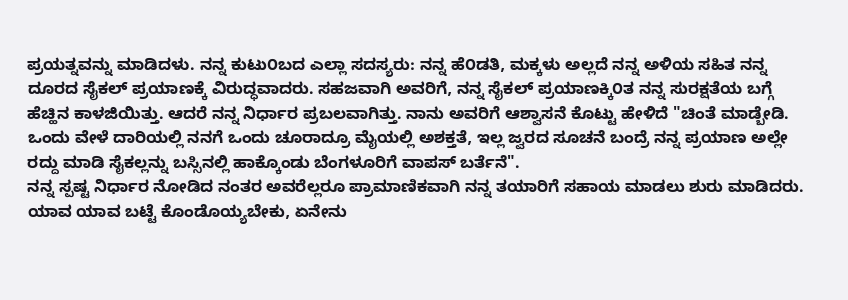ಪ್ರಯತ್ನವನ್ನು ಮಾಡಿದಳು. ನನ್ನ ಕುಟು೦ಬದ ಎಲ್ಲಾ ಸದಸ್ಯರು: ನನ್ನ ಹೆ೦ಡತಿ, ಮಕ್ಕಳು ಅಲ್ಲದೆ ನನ್ನ ಅಳಿಯ ಸಹಿತ ನನ್ನ ದೂರದ ಸೈಕಲ್ ಪ್ರಯಾಣಕ್ಕೆ ವಿರುದ್ಧವಾದರು. ಸಹಜವಾಗಿ ಅವರಿಗೆ, ನನ್ನ ಸೈಕಲ್ ಪ್ರಯಾಣಕ್ಕಿ೦ತ ನನ್ನ ಸುರಕ್ಷತೆಯ ಬಗ್ಗೆ ಹೆಚ್ಹಿನ ಕಾಳಜಿಯಿತ್ತು. ಆದರೆ ನನ್ನ ನಿರ್ಧಾರ ಪ್ರಬಲವಾಗಿತ್ತು. ನಾನು ಅವರಿಗೆ ಆಶ್ವಾಸನೆ ಕೊಟ್ಟು ಹೇಳಿದೆ "ಚಿಂತೆ ಮಾಡ್ಬೇಡಿ. ಒಂದು ವೇಳೆ ದಾರಿಯಲ್ಲಿ ನನಗೆ ಒಂದು ಚೂರಾದ್ರೂ ಮೈಯಲ್ಲಿ ಅಶಕ್ತತೆ, ಇಲ್ಲ ಜ್ವರದ ಸೂಚನೆ ಬಂದ್ರೆ ನನ್ನ ಪ್ರಯಾಣ ಅಲ್ಲೇ ರದ್ದು ಮಾಡಿ ಸೈಕಲ್ಲನ್ನು ಬಸ್ಸಿನಲ್ಲಿ ಹಾಕ್ಕೊಂಡು ಬೆಂಗಳೂರಿಗೆ ವಾಪಸ್ ಬರ್ತೆನೆ".
ನನ್ನ ಸ್ಪಷ್ಟ ನಿರ್ಧಾರ ನೋಡಿದ ನಂತರ ಅವರೆಲ್ಲರೂ ಪ್ರಾಮಾಣಿಕವಾಗಿ ನನ್ನ ತಯಾರಿಗೆ ಸಹಾಯ ಮಾಡಲು ಶುರು ಮಾಡಿದರು. ಯಾವ ಯಾವ ಬಟ್ಟೆ ಕೊಂಡೊಯ್ಯಬೇಕು, ಏನೇನು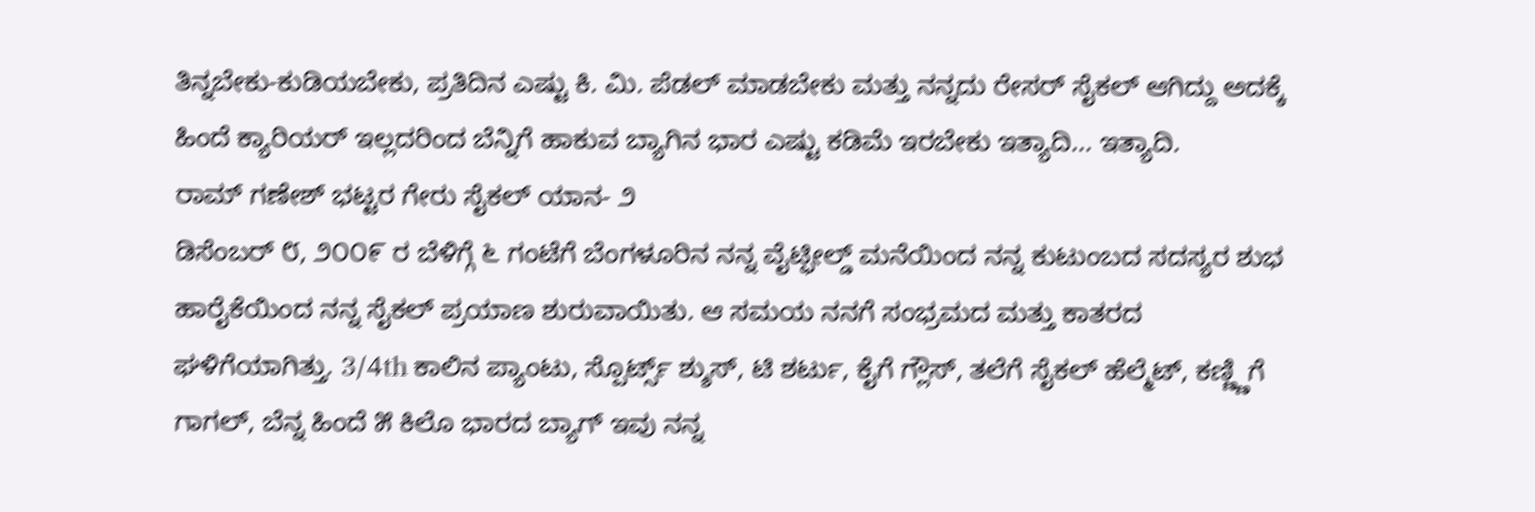ತಿನ್ನಬೇಕು-ಕುಡಿಯಬೇಕು, ಪ್ರತಿದಿನ ಎಷ್ಟು ಕಿ. ಮಿ. ಪೆಡಲ್ ಮಾಡಬೇಕು ಮತ್ತು ನನ್ನದು ರೇಸರ್ ಸೈಕಲ್ ಆಗಿದ್ದು ಅದಕ್ಕೆ ಹಿಂದೆ ಕ್ಯಾರಿಯರ್ ಇಲ್ಲದರಿಂದ ಬೆನ್ನಿಗೆ ಹಾಕುವ ಬ್ಯಾಗಿನ ಭಾರ ಎಷ್ಟು ಕಡಿಮೆ ಇರಬೇಕು ಇತ್ಯಾದಿ... ಇತ್ಯಾದಿ.
ರಾಮ್ ಗಣೇಶ್ ಭಟ್ಟರ ಗೇರು ಸೈಕಲ್ ಯಾನ- ೨
ಡಿಸೆಂಬರ್ ೮, ೨೦೦೯ ರ ಬೆಳಿಗ್ಗೆ ೬ ಗಂಟೆಗೆ ಬೆಂಗಳೂರಿನ ನನ್ನ ವೈಟ್ಫೀಲ್ಡ್ ಮನೆಯಿಂದ ನನ್ನ ಕುಟುಂಬದ ಸದಸ್ಯರ ಶುಭ ಹಾರೈಕೆಯಿಂದ ನನ್ನ ಸೈಕಲ್ ಪ್ರಯಾಣ ಶುರುವಾಯಿತು. ಆ ಸಮಯ ನನಗೆ ಸಂಭ್ರಮದ ಮತ್ತು ಕಾತರದ ಘಳಿಗೆಯಾಗಿತ್ತು. 3/4th ಕಾಲಿನ ಪ್ಯಾಂಟು, ಸ್ಪೊರ್ಟ್ಸ್ ಶ್ಶುಸ್, ಟಿ ಶರ್ಟು, ಕೈಗೆ ಗ್ಲೌಸ್, ತಲೆಗೆ ಸೈಕಲ್ ಹೆಲ್ಮೆಟ್, ಕಣ್ಣ್ಣಿಗೆ ಗಾಗಲ್, ಬೆನ್ನ ಹಿಂದೆ ೫ ಕಿಲೊ ಭಾರದ ಬ್ಯಾಗ್ ಇವು ನನ್ನ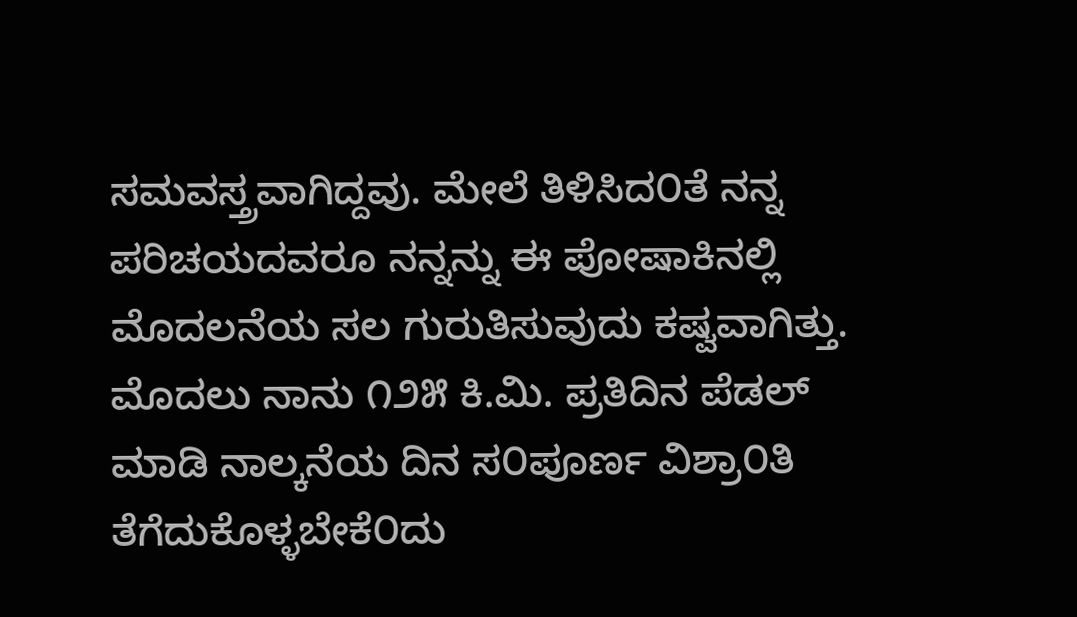ಸಮವಸ್ತ್ರವಾಗಿದ್ದವು. ಮೇಲೆ ತಿಳಿಸಿದ೦ತೆ ನನ್ನ ಪರಿಚಯದವರೂ ನನ್ನನ್ನು ಈ ಪೋಷಾಕಿನಲ್ಲಿ ಮೊದಲನೆಯ ಸಲ ಗುರುತಿಸುವುದು ಕಷ್ವವಾಗಿತ್ತು.
ಮೊದಲು ನಾನು ೧೨೫ ಕಿ.ಮಿ. ಪ್ರತಿದಿನ ಪೆಡಲ್ ಮಾಡಿ ನಾಲ್ಕನೆಯ ದಿನ ಸ೦ಪೂರ್ಣ ವಿಶ್ರಾ೦ತಿ ತೆಗೆದುಕೊಳ್ಳಬೇಕೆ೦ದು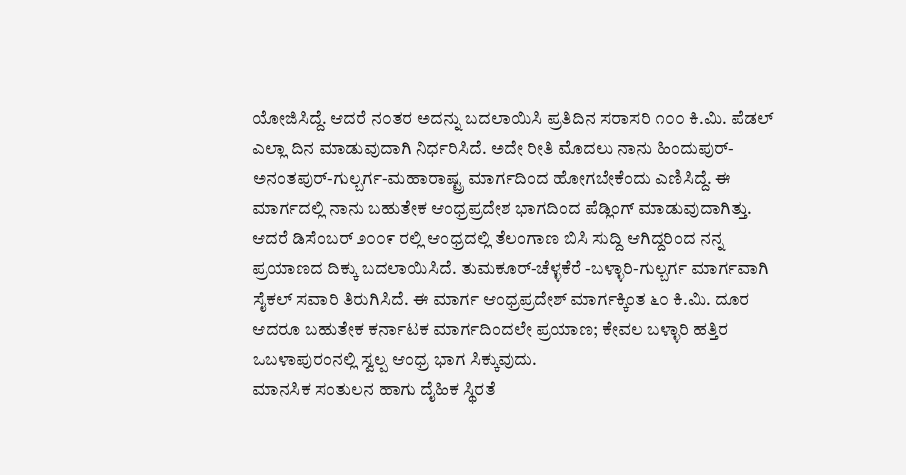ಯೋಜಿಸಿದ್ದೆ. ಆದರೆ ನ೦ತರ ಅದನ್ನು ಬದಲಾಯಿಸಿ ಪ್ರತಿದಿನ ಸರಾಸರಿ ೧೦೦ ಕಿ.ಮಿ. ಪೆಡಲ್ ಎಲ್ಲಾ ದಿನ ಮಾಡುವುದಾಗಿ ನಿರ್ಧರಿಸಿದೆ. ಅದೇ ರೀತಿ ಮೊದಲು ನಾನು ಹಿಂದುಪುರ್-ಅನಂತಪುರ್-ಗುಲ್ಬರ್ಗ-ಮಹಾರಾಷ್ಟ್ರ ಮಾರ್ಗದಿಂದ ಹೋಗಬೇಕೆಂದು ಎಣಿಸಿದ್ದೆ. ಈ ಮಾರ್ಗದಲ್ಲಿ ನಾನು ಬಹುತೇಕ ಆಂಧ್ರಪ್ರದೇಶ ಭಾಗದಿಂದ ಪೆಡ್ಲಿಂಗ್ ಮಾಡುವುದಾಗಿತ್ತು. ಆದರೆ ಡಿಸೆಂಬರ್ ೨೦೦೯ ರಲ್ಲಿ ಆಂಧ್ರದಲ್ಲಿ ತೆಲಂಗಾಣ ಬಿಸಿ ಸುದ್ದಿ ಆಗಿದ್ದರಿಂದ ನನ್ನ ಪ್ರಯಾಣದ ದಿಕ್ಕು ಬದಲಾಯಿಸಿದೆ. ತುಮಕೂರ್-ಚೆಳ್ಳಕೆರೆ -ಬಳ್ಳಾರಿ-ಗುಲ್ಬರ್ಗ ಮಾರ್ಗವಾಗಿ ಸೈಕಲ್ ಸವಾರಿ ತಿರುಗಿಸಿದೆ. ಈ ಮಾರ್ಗ ಆಂಧ್ರಪ್ರದೇಶ್ ಮಾರ್ಗಕ್ಕಿಂತ ೬೦ ಕಿ.ಮಿ. ದೂರ ಆದರೂ ಬಹುತೇಕ ಕರ್ನಾಟಕ ಮಾರ್ಗದಿಂದಲೇ ಪ್ರಯಾಣ; ಕೇವಲ ಬಳ್ಳಾರಿ ಹತ್ತಿರ ಒಬಳಾಪುರಂನಲ್ಲಿ ಸ್ವಲ್ಪ ಆಂಧ್ರ ಭಾಗ ಸಿಕ್ಕುವುದು.
ಮಾನಸಿಕ ಸಂತುಲನ ಹಾಗು ದೈಹಿಕ ಸ್ಥಿರತೆ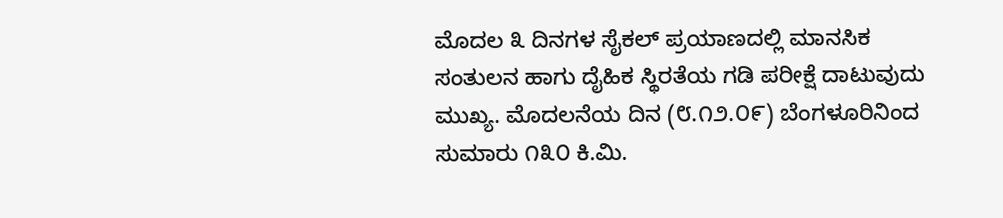ಮೊದಲ ೩ ದಿನಗಳ ಸೈಕಲ್ ಪ್ರಯಾಣದಲ್ಲಿ ಮಾನಸಿಕ ಸಂತುಲನ ಹಾಗು ದೈಹಿಕ ಸ್ಥಿರತೆಯ ಗಡಿ ಪರೀಕ್ಷೆ ದಾಟುವುದು ಮುಖ್ಯ. ಮೊದಲನೆಯ ದಿನ (೮.೧೨.೦೯) ಬೆಂಗಳೂರಿನಿಂದ ಸುಮಾರು ೧೩೦ ಕಿ.ಮಿ.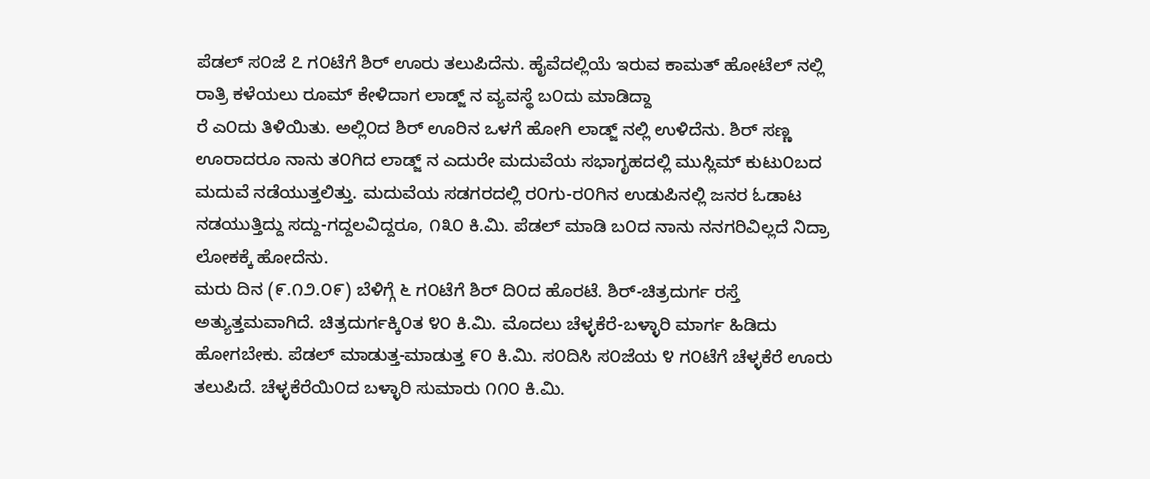ಪೆಡಲ್ ಸ೦ಜೆ ೭ ಗ೦ಟೆಗೆ ಶಿರ್ ಊರು ತಲುಪಿದೆನು. ಹೈವೆದಲ್ಲಿಯೆ ಇರುವ ಕಾಮತ್ ಹೋಟೆಲ್ ನಲ್ಲಿ ರಾತ್ರಿ ಕಳೆಯಲು ರೂಮ್ ಕೇಳಿದಾಗ ಲಾಡ್ಜ್ ನ ವ್ಯವಸ್ಥೆ ಬ೦ದು ಮಾಡಿದ್ದಾ
ರೆ ಎ೦ದು ತಿಳಿಯಿತು. ಅಲ್ಲಿ೦ದ ಶಿರ್ ಊರಿನ ಒಳಗೆ ಹೋಗಿ ಲಾಡ್ಜ್ ನಲ್ಲಿ ಉಳಿದೆನು. ಶಿರ್ ಸಣ್ಣ ಊರಾದರೂ ನಾನು ತ೦ಗಿದ ಲಾಡ್ಜ್ ನ ಎದುರೇ ಮದುವೆಯ ಸಭಾಗೃಹದಲ್ಲಿ ಮುಸ್ಲಿಮ್ ಕುಟು೦ಬದ ಮದುವೆ ನಡೆಯುತ್ತಲಿತ್ತು. ಮದುವೆಯ ಸಡಗರದಲ್ಲಿ ರ೦ಗು-ರ೦ಗಿನ ಉಡುಪಿನಲ್ಲಿ ಜನರ ಓಡಾಟ ನಡಯುತ್ತಿದ್ದು ಸದ್ದು-ಗದ್ದಲವಿದ್ದರೂ, ೧೩೦ ಕಿ.ಮಿ. ಪೆಡಲ್ ಮಾಡಿ ಬ೦ದ ನಾನು ನನಗರಿವಿಲ್ಲದೆ ನಿದ್ರಾ ಲೋಕಕ್ಕೆ ಹೋದೆನು.
ಮರು ದಿನ (೯.೧೨.೦೯) ಬೆಳಿಗ್ಗೆ ೬ ಗ೦ಟೆಗೆ ಶಿರ್ ದಿ೦ದ ಹೊರಟೆ. ಶಿರ್-ಚಿತ್ರದುರ್ಗ ರಸ್ತೆ ಅತ್ಯುತ್ತಮವಾಗಿದೆ. ಚಿತ್ರದುರ್ಗಕ್ಕಿ೦ತ ೪೦ ಕಿ.ಮಿ. ಮೊದಲು ಚೆಳ್ಳಕೆರೆ-ಬಳ್ಳಾರಿ ಮಾರ್ಗ ಹಿಡಿದು ಹೋಗಬೇಕು. ಪೆಡಲ್ ಮಾಡುತ್ತ-ಮಾಡುತ್ತ ೯೦ ಕಿ.ಮಿ. ಸ೦ದಿಸಿ ಸ೦ಜೆಯ ೪ ಗ೦ಟೆಗೆ ಚೆಳ್ಳಕೆರೆ ಊರು ತಲುಪಿದೆ. ಚೆಳ್ಳಕೆರೆಯಿ೦ದ ಬಳ್ಳಾರಿ ಸುಮಾರು ೧೧೦ ಕಿ.ಮಿ.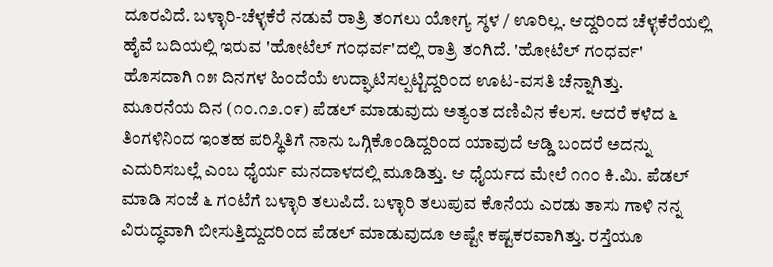ದೂರವಿದೆ. ಬಳ್ಳಾರಿ-ಚೆಳ್ಳಕೆರೆ ನಡುವೆ ರಾತ್ರಿ ತ೦ಗಲು ಯೋಗ್ಯ ಸ್ಠಳ / ಊರಿಲ್ಲ. ಆದ್ದರಿ೦ದ ಚೆಳ್ಳಕೆರೆಯಲ್ಲಿ ಹೈವೆ ಬದಿಯಲ್ಲಿ ಇರುವ 'ಹೋಟೆಲ್ ಗ೦ಧರ್ವ'ದಲ್ಲಿ ರಾತ್ರಿ ತ೦ಗಿದೆ. 'ಹೋಟೆಲ್ ಗ೦ಧರ್ವ' ಹೊಸದಾಗಿ ೧೫ ದಿನಗಳ ಹಿ೦ದೆಯೆ ಉದ್ಘಾಟಿಸಲ್ಪಟ್ಟಿದ್ದರಿ೦ದ ಊಟ-ವಸತಿ ಚೆನ್ನಾಗಿತ್ತು.
ಮೂರನೆಯ ದಿನ (೧೦.೧೨.೦೯) ಪೆಡಲ್ ಮಾಡುವುದು ಅತ್ಯಂತ ದಣಿವಿನ ಕೆಲಸ. ಆದರೆ ಕಳೆದ ೬ ತಿಂಗಳಿನಿಂದ ಇಂತಹ ಪರಿಸ್ಥಿತಿಗೆ ನಾನು ಒಗ್ಗಿಕೊಂಡಿದ್ದರಿಂದ ಯಾವುದೆ ಆಡ್ಡಿ ಬಂದರೆ ಅದನ್ನು ಎದುರಿಸಬಲ್ಲೆ ಎಂಬ ಧೈರ್ಯ ಮನದಾಳದಲ್ಲಿ ಮೂಡಿತ್ತು. ಆ ಧೈರ್ಯದ ಮೇಲೆ ೧೧೦ ಕಿ.ಮಿ. ಪೆಡಲ್ ಮಾಡಿ ಸ೦ಜೆ ೬ ಗ೦ಟೆಗೆ ಬಳ್ಳಾರಿ ತಲುಪಿದೆ. ಬಳ್ಳಾರಿ ತಲುಪುವ ಕೊನೆಯ ಎರಡು ತಾಸು ಗಾಳಿ ನನ್ನ ವಿರುದ್ಧವಾಗಿ ಬೀಸುತ್ತಿದ್ದುದರಿ೦ದ ಪೆಡಲ್ ಮಾಡುವುದೂ ಅಷ್ಟೇ ಕಷ್ಟಕರವಾಗಿತ್ತು. ರಸ್ತೆಯೂ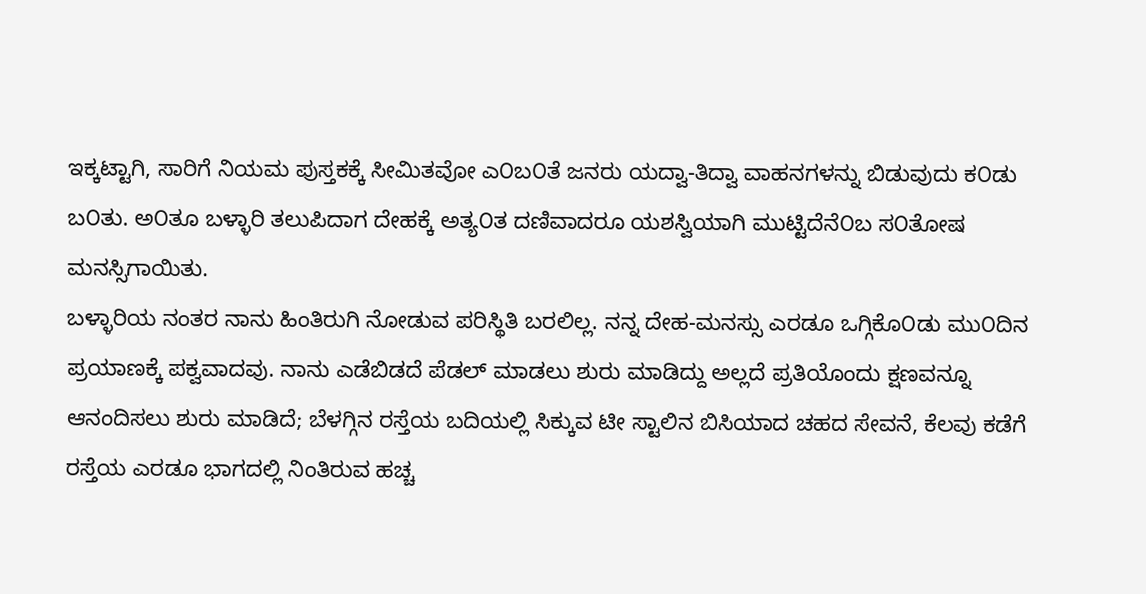ಇಕ್ಕಟ್ಟಾಗಿ, ಸಾರಿಗೆ ನಿಯಮ ಪುಸ್ತಕಕ್ಕೆ ಸೀಮಿತವೋ ಎ೦ಬ೦ತೆ ಜನರು ಯದ್ವಾ-ತಿದ್ವಾ ವಾಹನಗಳನ್ನು ಬಿಡುವುದು ಕ೦ಡು ಬ೦ತು. ಅ೦ತೂ ಬಳ್ಳಾರಿ ತಲುಪಿದಾಗ ದೇಹಕ್ಕೆ ಅತ್ಯ೦ತ ದಣಿವಾದರೂ ಯಶಸ್ವಿಯಾಗಿ ಮುಟ್ಟಿದೆನೆ೦ಬ ಸ೦ತೋಷ ಮನಸ್ಸಿಗಾಯಿತು.
ಬಳ್ಳಾರಿಯ ನಂತರ ನಾನು ಹಿಂತಿರುಗಿ ನೋಡುವ ಪರಿಸ್ಥಿತಿ ಬರಲಿಲ್ಲ. ನನ್ನ ದೇಹ-ಮನಸ್ಸು ಎರಡೂ ಒಗ್ಗಿಕೊ೦ಡು ಮು೦ದಿನ ಪ್ರಯಾಣಕ್ಕೆ ಪಕ್ವವಾದವು. ನಾನು ಎಡೆಬಿಡದೆ ಪೆಡಲ್ ಮಾಡಲು ಶುರು ಮಾಡಿದ್ದು ಅಲ್ಲದೆ ಪ್ರತಿಯೊಂದು ಕ್ಷಣವನ್ನೂ ಆನಂದಿಸಲು ಶುರು ಮಾಡಿದೆ; ಬೆಳಗ್ಗಿನ ರಸ್ತೆಯ ಬದಿಯಲ್ಲಿ ಸಿಕ್ಕುವ ಟೀ ಸ್ಟಾಲಿನ ಬಿಸಿಯಾದ ಚಹದ ಸೇವನೆ, ಕೆಲವು ಕಡೆಗೆ ರಸ್ತೆಯ ಎರಡೂ ಭಾಗದಲ್ಲಿ ನಿಂತಿರುವ ಹಚ್ಚ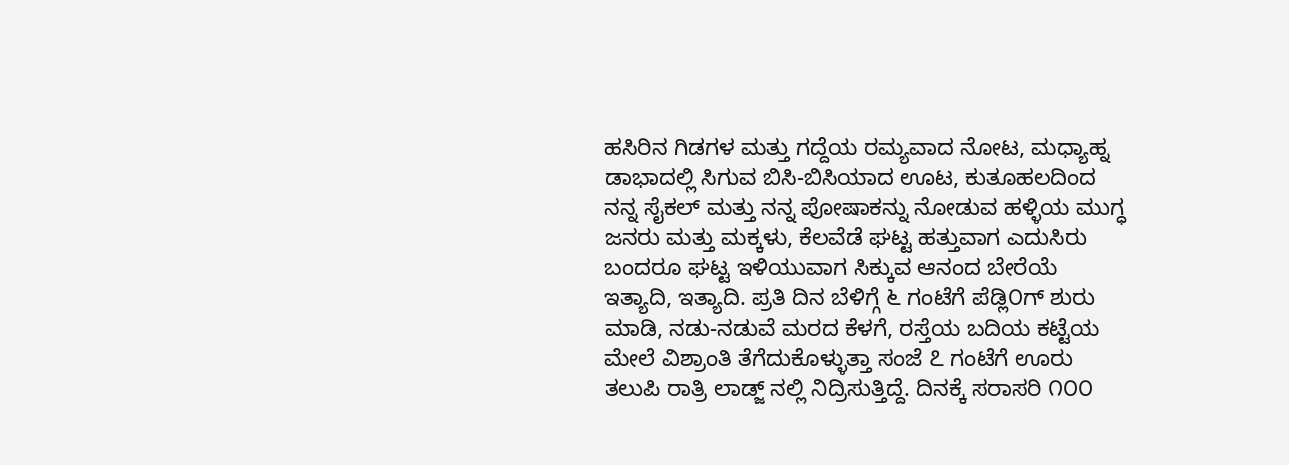ಹಸಿರಿನ ಗಿಡಗಳ ಮತ್ತು ಗದ್ದೆಯ ರಮ್ಯವಾದ ನೋಟ, ಮಧ್ಯಾಹ್ನ ಡಾಭಾದಲ್ಲಿ ಸಿಗುವ ಬಿಸಿ-ಬಿಸಿಯಾದ ಊಟ, ಕುತೂಹಲದಿಂದ ನನ್ನ ಸೈಕಲ್ ಮತ್ತು ನನ್ನ ಪೋಷಾಕನ್ನು ನೋಡುವ ಹಳ್ಳಿಯ ಮುಗ್ಧ ಜನರು ಮತ್ತು ಮಕ್ಕಳು, ಕೆಲವೆಡೆ ಘಟ್ಟ ಹತ್ತುವಾಗ ಎದುಸಿರು ಬಂದರೂ ಘಟ್ಟ ಇಳಿಯುವಾಗ ಸಿಕ್ಕುವ ಆನಂದ ಬೇರೆಯೆ ಇತ್ಯಾದಿ, ಇತ್ಯಾದಿ. ಪ್ರತಿ ದಿನ ಬೆಳಿಗ್ಗೆ ೬ ಗಂಟೆಗೆ ಪೆಡ್ಲಿ೦ಗ್ ಶುರು ಮಾಡಿ, ನಡು-ನಡುವೆ ಮರದ ಕೆಳಗೆ, ರಸ್ತೆಯ ಬದಿಯ ಕಟ್ಟೆಯ ಮೇಲೆ ವಿಶ್ರಾಂತಿ ತೆಗೆದುಕೊಳ್ಳುತ್ತಾ ಸಂಜೆ ೭ ಗಂಟೆಗೆ ಊರು ತಲುಪಿ ರಾತ್ರಿ ಲಾಡ್ಜ್ ನಲ್ಲಿ ನಿದ್ರಿಸುತ್ತಿದ್ದೆ. ದಿನಕ್ಕೆ ಸರಾಸರಿ ೧೦೦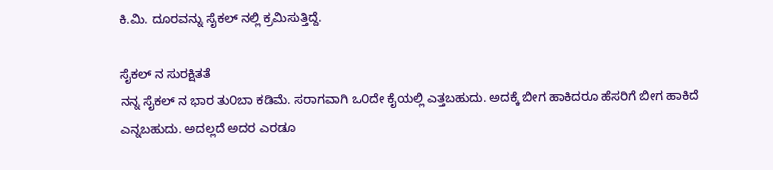ಕಿ.ಮಿ. ದೂರವನ್ನು ಸೈಕಲ್ ನಲ್ಲಿ ಕ್ರಮಿಸುತ್ತಿದ್ದೆ.

ಸೈಕಲ್ ನ ಸುರಕ್ಷಿತತೆ
ನನ್ನ ಸೈಕಲ್ ನ ಭಾರ ತು೦ಬಾ ಕಡಿಮೆ. ಸರಾಗವಾಗಿ ಒ೦ದೇ ಕೈಯಲ್ಲಿ ಎತ್ತಬಹುದು. ಅದಕ್ಕೆ ಬೀಗ ಹಾಕಿದರೂ ಹೆಸರಿಗೆ ಬೀಗ ಹಾಕಿದೆ ಎನ್ನಬಹುದು. ಅದಲ್ಲದೆ ಅದರ ಎರಡೂ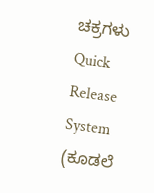ಚಕ್ರಗಳು Quick Release System (ಕೂಡಲೆ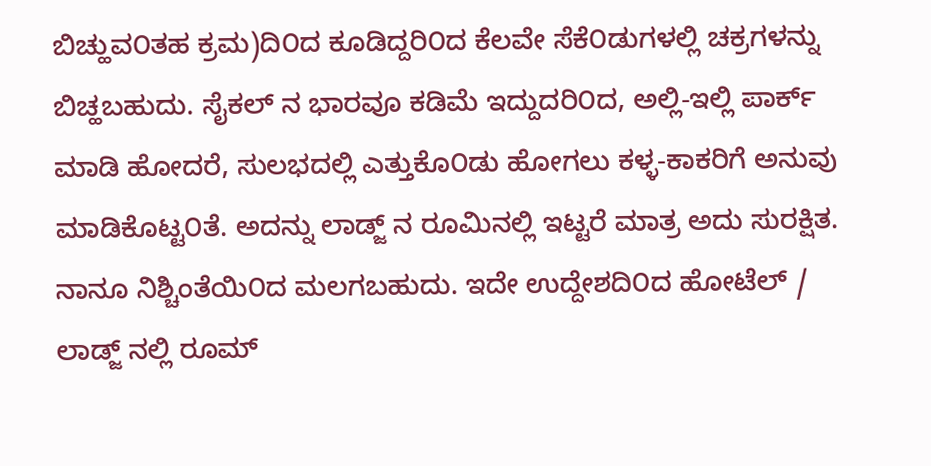ಬಿಚ್ಹುವ೦ತಹ ಕ್ರಮ)ದಿ೦ದ ಕೂಡಿದ್ದರಿ೦ದ ಕೆಲವೇ ಸೆಕೆ೦ಡುಗಳಲ್ಲಿ ಚಕ್ರಗಳನ್ನು ಬಿಚ್ಹಬಹುದು. ಸೈಕಲ್ ನ ಭಾರವೂ ಕಡಿಮೆ ಇದ್ದುದರಿ೦ದ, ಅಲ್ಲಿ-ಇಲ್ಲಿ ಪಾರ್ಕ್ ಮಾಡಿ ಹೋದರೆ, ಸುಲಭದಲ್ಲಿ ಎತ್ತುಕೊ೦ಡು ಹೋಗಲು ಕಳ್ಳ-ಕಾಕರಿಗೆ ಅನುವು ಮಾಡಿಕೊಟ್ಟ೦ತೆ. ಅದನ್ನು ಲಾಡ್ಜ್ ನ ರೂಮಿನಲ್ಲಿ ಇಟ್ಟರೆ ಮಾತ್ರ ಅದು ಸುರಕ್ಷಿತ. ನಾನೂ ನಿಶ್ಚಿಂತೆಯಿ೦ದ ಮಲಗಬಹುದು. ಇದೇ ಉದ್ದೇಶದಿ೦ದ ಹೋಟೆಲ್ / ಲಾಡ್ಜ್ ನಲ್ಲಿ ರೂಮ್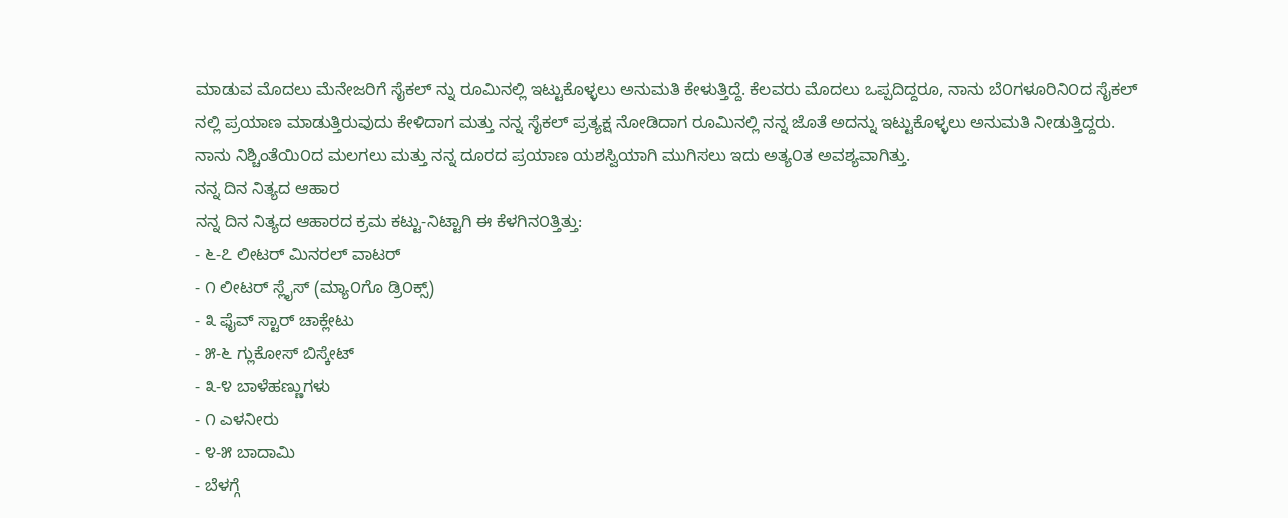ಮಾಡುವ ಮೊದಲು ಮೆನೇಜರಿಗೆ ಸೈಕಲ್ ನ್ನು ರೂಮಿನಲ್ಲಿ ಇಟ್ಟುಕೊಳ್ಳಲು ಅನುಮತಿ ಕೇಳುತ್ತಿದ್ದೆ. ಕೆಲವರು ಮೊದಲು ಒಪ್ಪದಿದ್ದರೂ, ನಾನು ಬೆ೦ಗಳೂರಿನಿ೦ದ ಸೈಕಲ್ ನಲ್ಲಿ ಪ್ರಯಾಣ ಮಾಡುತ್ತಿರುವುದು ಕೇಳಿದಾಗ ಮತ್ತು ನನ್ನ ಸೈಕಲ್ ಪ್ರತ್ಯಕ್ಷ ನೋಡಿದಾಗ ರೂಮಿನಲ್ಲಿ ನನ್ನ ಜೊತೆ ಅದನ್ನು ಇಟ್ಟುಕೊಳ್ಳಲು ಅನುಮತಿ ನೀಡುತ್ತಿದ್ದರು. ನಾನು ನಿಶ್ಚಿಂತೆಯಿ೦ದ ಮಲಗಲು ಮತ್ತು ನನ್ನ ದೂರದ ಪ್ರಯಾಣ ಯಶಸ್ವಿಯಾಗಿ ಮುಗಿಸಲು ಇದು ಅತ್ಯ೦ತ ಅವಶ್ಯವಾಗಿತ್ತು.
ನನ್ನ ದಿನ ನಿತ್ಯದ ಆಹಾರ
ನನ್ನ ದಿನ ನಿತ್ಯದ ಆಹಾರದ ಕ್ರಮ ಕಟ್ಟು-ನಿಟ್ಟಾಗಿ ಈ ಕೆಳಗಿನ೦ತ್ತಿತ್ತು:
- ೬-೭ ಲೀಟರ್ ಮಿನರಲ್ ವಾಟರ್
- ೧ ಲೀಟರ್ ಸ್ಲೈಸ್ (ಮ್ಯಾ೦ಗೊ ಡ್ರಿ೦ಕ್ಸ್)
- ೩ ಫೈವ್ ಸ್ಟಾರ್ ಚಾಕ್ಲೇಟು
- ೫-೬ ಗ್ಲುಕೋಸ್ ಬಿಸ್ಕೇಟ್
- ೩-೪ ಬಾಳೆಹಣ್ಣುಗಳು
- ೧ ಎಳನೀರು
- ೪-೫ ಬಾದಾಮಿ
- ಬೆಳಗ್ಗೆ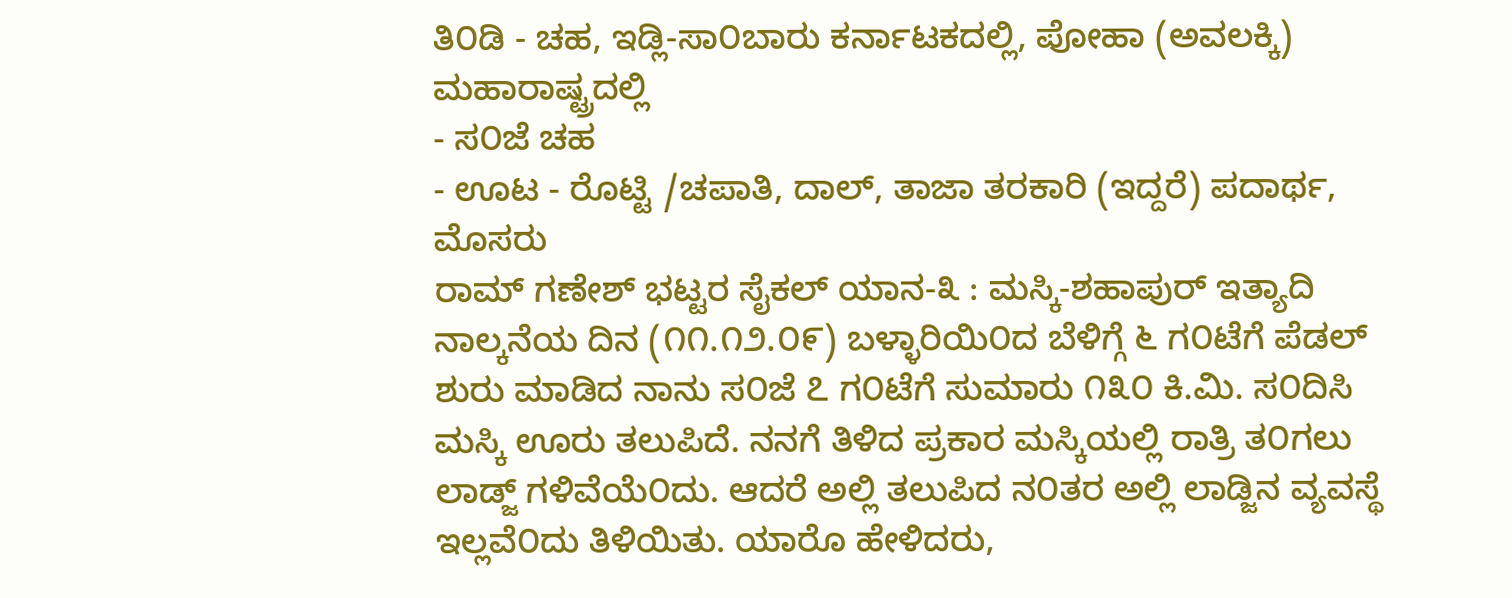ತಿ೦ಡಿ - ಚಹ, ಇಡ್ಲಿ-ಸಾ೦ಬಾರು ಕರ್ನಾಟಕದಲ್ಲಿ, ಪೋಹಾ (ಅವಲಕ್ಕಿ) ಮಹಾರಾಷ್ಟ್ರದಲ್ಲಿ
- ಸ೦ಜೆ ಚಹ
- ಊಟ - ರೊಟ್ಟಿ /ಚಪಾತಿ, ದಾಲ್, ತಾಜಾ ತರಕಾರಿ (ಇದ್ದರೆ) ಪದಾರ್ಥ, ಮೊಸರು
ರಾಮ್ ಗಣೇಶ್ ಭಟ್ಟರ ಸೈಕಲ್ ಯಾನ-೩ : ಮಸ್ಕಿ-ಶಹಾಪುರ್ ಇತ್ಯಾದಿ
ನಾಲ್ಕನೆಯ ದಿನ (೧೧.೧೨.೦೯) ಬಳ್ಳಾರಿಯಿ೦ದ ಬೆಳಿಗ್ಗೆ ೬ ಗ೦ಟೆಗೆ ಪೆಡಲ್ ಶುರು ಮಾಡಿದ ನಾನು ಸ೦ಜೆ ೭ ಗ೦ಟೆಗೆ ಸುಮಾರು ೧೩೦ ಕಿ.ಮಿ. ಸ೦ದಿಸಿ ಮಸ್ಕಿ ಊರು ತಲುಪಿದೆ. ನನಗೆ ತಿಳಿದ ಪ್ರಕಾರ ಮಸ್ಕಿಯಲ್ಲಿ ರಾತ್ರಿ ತ೦ಗಲು ಲಾಡ್ಜ್ ಗಳಿವೆಯೆ೦ದು. ಆದರೆ ಅಲ್ಲಿ ತಲುಪಿದ ನ೦ತರ ಅಲ್ಲಿ ಲಾಡ್ಜಿನ ವ್ಯವಸ್ಥೆ ಇಲ್ಲವೆ೦ದು ತಿಳಿಯಿತು. ಯಾರೊ ಹೇಳಿದರು,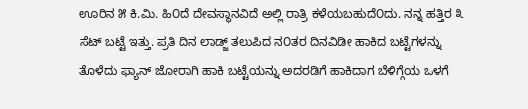ಊರಿನ ೫ ಕಿ.ಮಿ. ಹಿ೦ದೆ ದೇವಸ್ಥಾನವಿದೆ ಅಲ್ಲಿ ರಾತ್ರಿ ಕಳೆಯಬಹುದೆ೦ದು. ನನ್ನ ಹತ್ತಿರ ೩ ಸೆಟ್ ಬಟ್ಟೆ ಇತ್ತು. ಪ್ರತಿ ದಿನ ಲಾಡ್ಜ್ ತಲುಪಿದ ನ೦ತರ ದಿನವಿಡೀ ಹಾಕಿದ ಬಟ್ಟೆಗಳನ್ನು ತೊಳೆದು ಫ್ಯಾನ್ ಜೋರಾಗಿ ಹಾಕಿ ಬಟ್ಟೆಯನ್ನು ಅದರಡಿಗೆ ಹಾಕಿದಾಗ ಬೆಳಿಗ್ಗೆಯ ಒಳಗೆ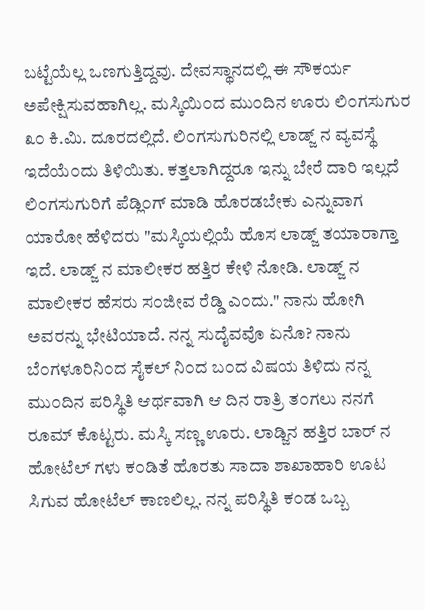ಬಟ್ಟೆಯೆಲ್ಲ ಒಣಗುತ್ತಿದ್ದವು. ದೇವಸ್ಥಾನದಲ್ಲಿ ಈ ಸೌಕರ್ಯ ಅಪೇಕ್ಷಿಸುವಹಾಗಿಲ್ಲ. ಮಸ್ಕಿಯಿ೦ದ ಮು೦ದಿನ ಊರು ಲಿ೦ಗಸುಗುರ ೩೦ ಕಿ.ಮಿ. ದೂರದಲ್ಲಿದೆ. ಲಿ೦ಗಸುಗುರಿನಲ್ಲಿ ಲಾಡ್ಜ್ ನ ವ್ಯವಸ್ಥೆ ಇದೆಯೆ೦ದು ತಿಳಿಯಿತು. ಕತ್ತಲಾಗಿದ್ದರೂ ಇನ್ನು ಬೇರೆ ದಾರಿ ಇಲ್ಲದೆ ಲಿ೦ಗಸುಗುರಿಗೆ ಪೆಡ್ಲಿ೦ಗ್ ಮಾಡಿ ಹೊರಡಬೇಕು ಎನ್ನುವಾಗ ಯಾರೋ ಹೆಳಿದರು "ಮಸ್ಕಿಯಲ್ಲಿಯೆ ಹೊಸ ಲಾಡ್ಜ್ ತಯಾರಾಗ್ತಾ ಇದೆ. ಲಾಡ್ಜ್ ನ ಮಾಲೀಕರ ಹತ್ತಿರ ಕೇಳಿ ನೋಡಿ. ಲಾಡ್ಜ್ ನ ಮಾಲೀಕರ ಹೆಸರು ಸ೦ಜೀವ ರೆಡ್ಡಿ ಎ೦ದು." ನಾನು ಹೋಗಿ ಅವರನ್ನು ಭೇಟಿಯಾದೆ. ನನ್ನ ಸುದೈವವೊ ಏನೊ? ನಾನು ಬೆ೦ಗಳೂರಿನಿ೦ದ ಸೈಕಲ್ ನಿ೦ದ ಬ೦ದ ವಿಷಯ ತಿಳಿದು ನನ್ನ ಮು೦ದಿನ ಪರಿಸ್ಥಿತಿ ಆರ್ಥವಾಗಿ ಆ ದಿನ ರಾತ್ರಿ ತ೦ಗಲು ನನಗೆ ರೂಮ್ ಕೊಟ್ಟರು. ಮಸ್ಕಿ ಸಣ್ಣ ಊರು. ಲಾಡ್ಜಿನ ಹತ್ತಿರ ಬಾರ್ ನ ಹೋಟೆಲ್ ಗಳು ಕ೦ಡಿತೆ ಹೊರತು ಸಾದಾ ಶಾಖಾಹಾರಿ ಊಟ ಸಿಗುವ ಹೋಟೆಲ್ ಕಾಣಲಿಲ್ಲ. ನನ್ನ ಪರಿಸ್ಥಿತಿ ಕ೦ಡ ಒಬ್ಬ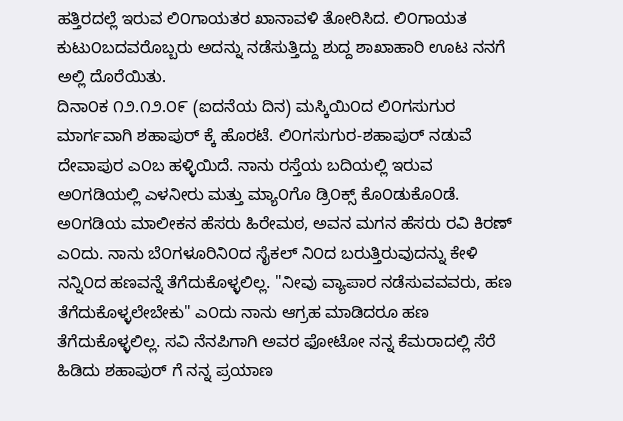ಹತ್ತಿರದಲ್ಲೆ ಇರುವ ಲಿ೦ಗಾಯತರ ಖಾನಾವಳಿ ತೋರಿಸಿದ. ಲಿ೦ಗಾಯತ ಕುಟು೦ಬದವರೊಬ್ಬರು ಅದನ್ನು ನಡೆಸುತ್ತಿದ್ದು ಶುದ್ದ ಶಾಖಾಹಾರಿ ಊಟ ನನಗೆ ಅಲ್ಲಿ ದೊರೆಯಿತು.
ದಿನಾ೦ಕ ೧೨.೧೨.೦೯ (ಐದನೆಯ ದಿನ) ಮಸ್ಕಿಯಿ೦ದ ಲಿ೦ಗಸುಗುರ ಮಾರ್ಗವಾಗಿ ಶಹಾಪುರ್ ಕ್ಕೆ ಹೊರಟೆ. ಲಿ೦ಗಸುಗುರ-ಶಹಾಪುರ್ ನಡುವೆ ದೇವಾಪುರ ಎ೦ಬ ಹಳ್ಳಿಯಿದೆ. ನಾನು ರಸ್ತೆಯ ಬದಿಯಲ್ಲಿ ಇರುವ ಅ೦ಗಡಿಯಲ್ಲಿ ಎಳನೀರು ಮತ್ತು ಮ್ಯಾ೦ಗೊ ಡ್ರಿ೦ಕ್ಸ್ ಕೊ೦ಡುಕೊ೦ಡೆ. ಅ೦ಗಡಿಯ ಮಾಲೀಕನ ಹೆಸರು ಹಿರೇಮಠ, ಅವನ ಮಗನ ಹೆಸರು ರವಿ ಕಿರಣ್ ಎ೦ದು. ನಾನು ಬೆ೦ಗಳೂರಿನಿ೦ದ ಸೈಕಲ್ ನಿ೦ದ ಬರುತ್ತಿರುವುದನ್ನು ಕೇಳಿ ನನ್ನಿ೦ದ ಹಣವನ್ನೆ ತೆಗೆದುಕೊಳ್ಳಲಿಲ್ಲ. "ನೀವು ವ್ಯಾಪಾರ ನಡೆಸುವವವರು, ಹಣ ತೆಗೆದುಕೊಳ್ಳಲೇಬೇಕು" ಎ೦ದು ನಾನು ಆಗ್ರಹ ಮಾಡಿದರೂ ಹಣ ತೆಗೆದುಕೊಳ್ಳಲಿಲ್ಲ. ಸವಿ ನೆನಪಿಗಾಗಿ ಅವರ ಫೋಟೋ ನನ್ನ ಕೆಮರಾದಲ್ಲಿ ಸೆರೆ ಹಿಡಿದು ಶಹಾಪುರ್ ಗೆ ನನ್ನ ಪ್ರಯಾಣ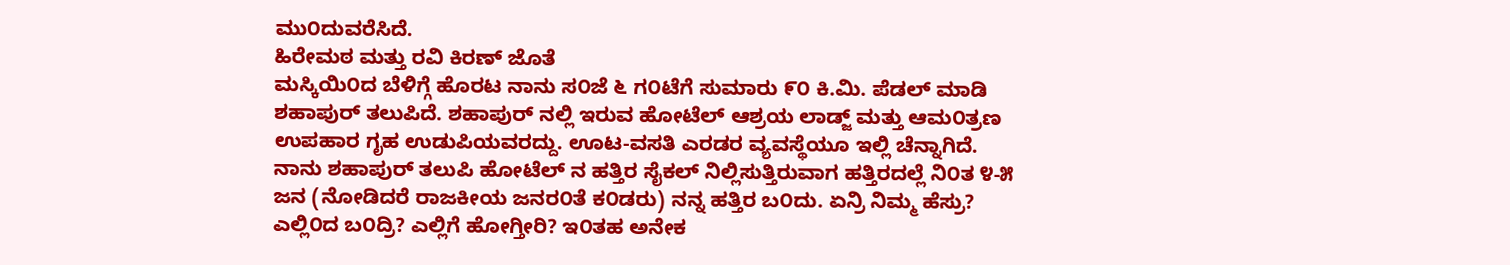ಮು೦ದುವರೆಸಿದೆ.
ಹಿರೇಮಠ ಮತ್ತು ರವಿ ಕಿರಣ್ ಜೊತೆ
ಮಸ್ಕಿಯಿ೦ದ ಬೆಳಿಗ್ಗೆ ಹೊರಟ ನಾನು ಸ೦ಜೆ ೬ ಗ೦ಟೆಗೆ ಸುಮಾರು ೯೦ ಕಿ.ಮಿ. ಪೆಡಲ್ ಮಾಡಿ ಶಹಾಪುರ್ ತಲುಪಿದೆ. ಶಹಾಪುರ್ ನಲ್ಲಿ ಇರುವ ಹೋಟೆಲ್ ಆಶ್ರಯ ಲಾಡ್ಜ್ ಮತ್ತು ಆಮ೦ತ್ರಣ ಉಪಹಾರ ಗೃಹ ಉಡುಪಿಯವರದ್ದು. ಊಟ-ವಸತಿ ಎರಡರ ವ್ಯವಸ್ಥೆಯೂ ಇಲ್ಲಿ ಚೆನ್ನಾಗಿದೆ. ನಾನು ಶಹಾಪುರ್ ತಲುಪಿ ಹೋಟೆಲ್ ನ ಹತ್ತಿರ ಸೈಕಲ್ ನಿಲ್ಲಿಸುತ್ತಿರುವಾಗ ಹತ್ತಿರದಲ್ಲೆ ನಿ೦ತ ೪-೫ ಜನ (ನೋಡಿದರೆ ರಾಜಕೀಯ ಜನರ೦ತೆ ಕ೦ಡರು) ನನ್ನ ಹತ್ತಿರ ಬ೦ದು. ಏನ್ರಿ ನಿಮ್ಮ ಹೆಸ್ರು? ಎಲ್ಲಿ೦ದ ಬ೦ದ್ರಿ? ಎಲ್ಲಿಗೆ ಹೋಗ್ತೀರಿ? ಇ೦ತಹ ಅನೇಕ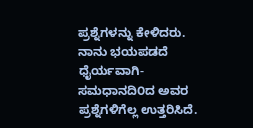ಪ್ರಶ್ನೆಗಳನ್ನು ಕೇಳಿದರು. ನಾನು ಭಯಪಡದೆ ಧೈರ್ಯವಾಗಿ-ಸಮಧಾನದಿ೦ದ ಅವರ ಪ್ರಶ್ನೆಗಳಿಗೆಲ್ಲ ಉತ್ತರಿಸಿದೆ.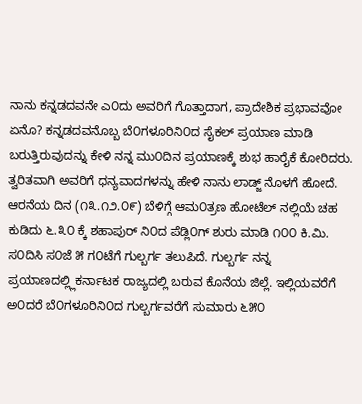ನಾನು ಕನ್ನಡದವನೇ ಎ೦ದು ಅವರಿಗೆ ಗೊತ್ತಾದಾಗ, ಪ್ರಾದೇಶಿಕ ಪ್ರಭಾವವೋ ಏನೊ? ಕನ್ನಡದವನೊಬ್ಬ ಬೆ೦ಗಳೂರಿನಿ೦ದ ಸೈಕಲ್ ಪ್ರಯಾಣ ಮಾಡಿ ಬರುತ್ತಿರುವುದನ್ನು ಕೇಳಿ ನನ್ನ ಮು೦ದಿನ ಪ್ರಯಾಣಕ್ಕೆ ಶುಭ ಹಾರೈಕೆ ಕೋರಿದರು. ತ್ವರಿತವಾಗಿ ಅವರಿಗೆ ಧನ್ಯವಾದಗಳನ್ನು ಹೇಳಿ ನಾನು ಲಾಡ್ಜ್ ನೊಳಗೆ ಹೋದೆ.
ಆರನೆಯ ದಿನ (೧೩.೧೨.೦೯) ಬೆಳಿಗ್ಗೆ ಆಮ೦ತ್ರಣ ಹೋಟೆಲ್ ನಲ್ಲಿಯೆ ಚಹ ಕುಡಿದು ೬.೩೦ ಕ್ಕೆ ಶಹಾಪುರ್ ನಿ೦ದ ಪೆಡ್ಲಿ೦ಗ್ ಶುರು ಮಾಡಿ ೧೦೦ ಕಿ.ಮಿ. ಸ೦ದಿಸಿ ಸ೦ಜೆ ೫ ಗ೦ಟೆಗೆ ಗುಲ್ಬರ್ಗ ತಲುಪಿದೆ. ಗುಲ್ಬರ್ಗ ನನ್ನ ಪ್ರಯಾಣದಲ್ಲ್ಲಿಕರ್ನಾಟಕ ರಾಜ್ಯದಲ್ಲಿ ಬರುವ ಕೊನೆಯ ಜಿಲ್ಲೆ. ಇಲ್ಲಿಯವರೆಗೆ ಅ೦ದರೆ ಬೆ೦ಗಳೂರಿನಿ೦ದ ಗುಲ್ಬರ್ಗವರೆಗೆ ಸುಮಾರು ೬೫೦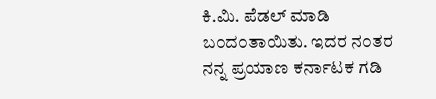ಕಿ.ಮಿ. ಪೆಡಲ್ ಮಾಡಿ ಬ೦ದ೦ತಾಯಿತು. ಇದರ ನ೦ತರ ನನ್ನ ಪ್ರಯಾಣ ಕರ್ನಾಟಕ ಗಡಿ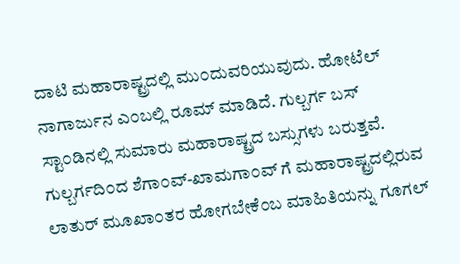ದಾಟಿ ಮಹಾರಾಷ್ಟ್ರದಲ್ಲಿ ಮು೦ದುವರಿಯುವುದು. ಹೋಟೆಲ್ ನಾಗಾರ್ಜುನ ಎ೦ಬಲ್ಲಿ ರೂಮ್ ಮಾಡಿದೆ. ಗುಲ್ಬರ್ಗ ಬಸ್ ಸ್ಟಾ೦ಡಿನಲ್ಲಿ ಸುಮಾರು ಮಹಾರಾಷ್ಟ್ರದ ಬಸ್ಸುಗಳು ಬರುತ್ತವೆ. ಗುಲ್ಬರ್ಗದಿ೦ದ ಶೆಗಾ೦ವ್-ಖಾಮಗಾ೦ವ್ ಗೆ ಮಹಾರಾಷ್ಟ್ರದಲ್ಲಿರುವ ಲಾತುರ್ ಮೂಖಾ೦ತರ ಹೋಗಬೇಕೆ೦ಬ ಮಾಹಿತಿಯನ್ನು ಗೂಗಲ್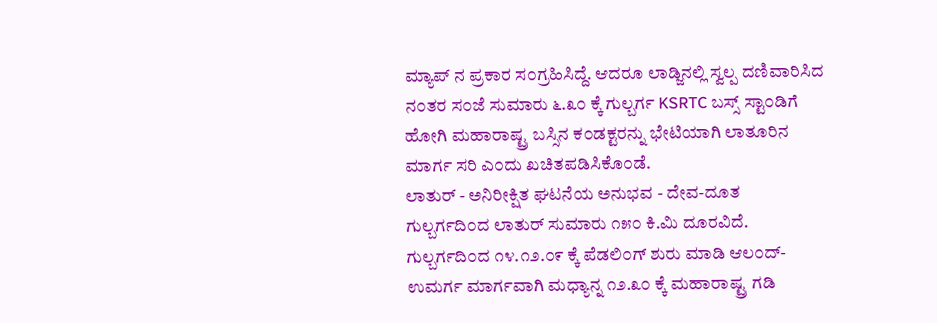ಮ್ಯಾಪ್ ನ ಪ್ರಕಾರ ಸ೦ಗ್ರಹಿಸಿದ್ದೆ. ಆದರೂ ಲಾಡ್ಜಿನಲ್ಲಿ ಸ್ವಲ್ಪ ದಣಿವಾರಿಸಿದ ನ೦ತರ ಸ೦ಜೆ ಸುಮಾರು ೬.೩೦ ಕ್ಕೆ ಗುಲ್ಬರ್ಗ KSRTC ಬಸ್ಸ್ ಸ್ಟಾ೦ಡಿಗೆ ಹೋಗಿ ಮಹಾರಾಷ್ಟ್ರ ಬಸ್ಸಿನ ಕ೦ಡಕ್ಟರನ್ನು ಭೇಟಿಯಾಗಿ ಲಾತೂರಿನ ಮಾರ್ಗ ಸರಿ ಎ೦ದು ಖಚಿತಪಡಿಸಿಕೊ೦ಡೆ.
ಲಾತುರ್ - ಅನಿರೀಕ್ಷಿತ ಘಟನೆಯ ಅನುಭವ - ದೇವ-ದೂತ
ಗುಲ್ಬರ್ಗದಿ೦ದ ಲಾತುರ್ ಸುಮಾರು ೧೫೦ ಕಿ.ಮಿ ದೂರವಿದೆ. ಗುಲ್ಬರ್ಗದಿ೦ದ ೧೪.೧೨.೦೯ ಕ್ಕೆ ಪೆಡಲಿ೦ಗ್ ಶುರು ಮಾಡಿ ಆಲ೦ದ್-ಉಮರ್ಗ ಮಾರ್ಗವಾಗಿ ಮಧ್ಯಾನ್ನ ೧೨.೩೦ ಕ್ಕೆ ಮಹಾರಾಷ್ಟ್ರ ಗಡಿ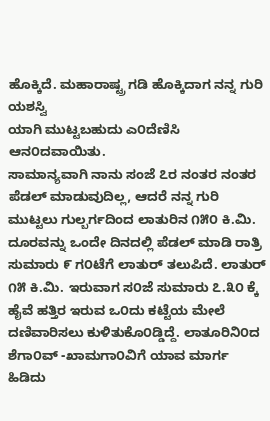ಹೊಕ್ಕಿದೆ. ಮಹಾರಾಷ್ಟ್ರ ಗಡಿ ಹೊಕ್ಕಿದಾಗ ನನ್ನ ಗುರಿ ಯಶಸ್ವಿ
ಯಾಗಿ ಮುಟ್ಟಬಹುದು ಎ೦ದೆಣಿಸಿ ಆನ೦ದವಾಯಿತು.
ಸಾಮಾನ್ಯವಾಗಿ ನಾನು ಸಂಜೆ ೭ರ ನಂತರ ನಂತರ ಪೆಡಲ್ ಮಾಡುವುದಿಲ್ಲ, ಆದರೆ ನನ್ನ ಗುರಿ ಮುಟ್ಟಲು ಗುಲ್ಬರ್ಗದಿಂದ ಲಾತುರಿನ ೧೫೦ ಕಿ.ಮಿ. ದೂರವನ್ನು ಒಂದೇ ದಿನದಲ್ಲಿ ಪೆಡಲ್ ಮಾಡಿ ರಾತ್ರಿ ಸುಮಾರು ೯ ಗ೦ಟೆಗೆ ಲಾತುರ್ ತಲುಪಿದೆ. ಲಾತುರ್ ೧೫ ಕಿ.ಮಿ. ಇರುವಾಗ ಸ೦ಜೆ ಸುಮಾರು ೭.೩೦ ಕ್ಕೆ ಹೈವೆ ಹತ್ತಿರ ಇರುವ ಒ೦ದು ಕಟ್ಟೆಯ ಮೇಲೆ ದಣಿವಾರಿಸಲು ಕುಳಿತುಕೊ೦ಡ್ಡಿದ್ದೆ. ಲಾತೂರಿನಿ೦ದ ಶೆಗಾ೦ವ್ -ಖಾಮಗಾ೦ವಿಗೆ ಯಾವ ಮಾರ್ಗ ಹಿಡಿದು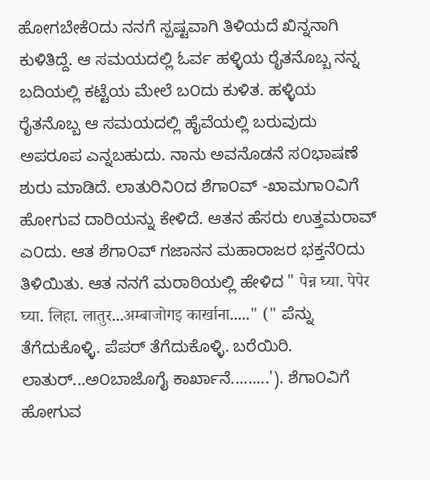ಹೋಗಬೇಕೆ೦ದು ನನಗೆ ಸ್ಪಷ್ಟವಾಗಿ ತಿಳಿಯದೆ ಖಿನ್ನನಾಗಿ ಕುಳಿತಿದ್ದೆ. ಆ ಸಮಯದಲ್ಲಿ ಓರ್ವ ಹಳ್ಳಿಯ ರೈತನೊಬ್ಬ ನನ್ನ ಬದಿಯಲ್ಲಿ ಕಟ್ಟೆಯ ಮೇಲೆ ಬ೦ದು ಕುಳಿತ. ಹಳ್ಳಿಯ ರೈತನೊಬ್ಬ ಆ ಸಮಯದಲ್ಲಿ ಹೈವೆಯಲ್ಲಿ ಬರುವುದು ಅಪರೂಪ ಎನ್ನಬಹುದು. ನಾನು ಅವನೊಡನೆ ಸ೦ಭಾಷಣೆ ಶುರು ಮಾಡಿದೆ. ಲಾತುರಿನಿ೦ದ ಶೆಗಾ೦ವ್ -ಖಾಮಗಾ೦ವಿಗೆ ಹೋಗುವ ದಾರಿಯನ್ನು ಕೇಳಿದೆ. ಆತನ ಹೆಸರು ಉತ್ತಮರಾವ್ ಎ೦ದು. ಆತ ಶೆಗಾ೦ವ್ ಗಜಾನನ ಮಹಾರಾಜರ ಭಕ್ತನೆ೦ದು ತಿಳಿಯಿತು. ಆತ ನನಗೆ ಮರಾಠಿಯಲ್ಲಿ ಹೇಳಿದ " पेन्न घ्या. पेपेर घ्या. लिहा. लातुर...अम्बाजोगइ कार्खाना....." (" ಪೆನ್ನು ತೆಗೆದುಕೊಳ್ಳಿ. ಪೆಪರ್ ತೆಗೆದುಕೊಳ್ಳಿ. ಬರೆಯಿರಿ. ಲಾತುರ್...ಅ೦ಬಾಜೊಗೈ ಕಾರ್ಖಾನೆ.........'). ಶೆಗಾ೦ವಿಗೆ ಹೋಗುವ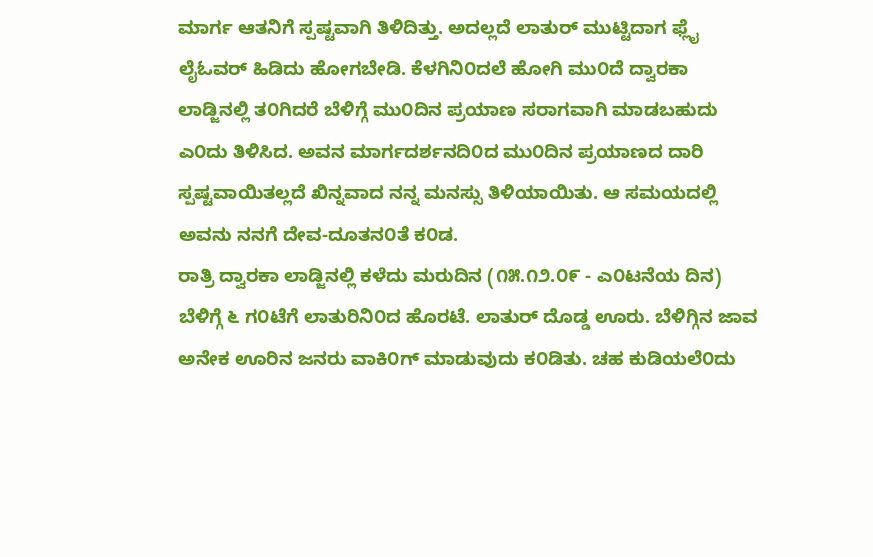ಮಾರ್ಗ ಆತನಿಗೆ ಸ್ಪಷ್ಟವಾಗಿ ತಿಳಿದಿತ್ತು. ಅದಲ್ಲದೆ ಲಾತುರ್ ಮುಟ್ಟಿದಾಗ ಫ್ಲೈ ಲೈಓವರ್ ಹಿಡಿದು ಹೋಗಬೇಡಿ. ಕೆಳಗಿನಿ೦ದಲೆ ಹೋಗಿ ಮು೦ದೆ ದ್ವಾರಕಾ ಲಾಡ್ಜಿನಲ್ಲಿ ತ೦ಗಿದರೆ ಬೆಳಿಗ್ಗೆ ಮು೦ದಿನ ಪ್ರಯಾಣ ಸರಾಗವಾಗಿ ಮಾಡಬಹುದು ಎ೦ದು ತಿಳಿಸಿದ. ಅವನ ಮಾರ್ಗದರ್ಶನದಿ೦ದ ಮು೦ದಿನ ಪ್ರಯಾಣದ ದಾರಿ ಸ್ಪಷ್ಟವಾಯಿತಲ್ಲದೆ ಖಿನ್ನವಾದ ನನ್ನ ಮನಸ್ಸು ತಿಳಿಯಾಯಿತು. ಆ ಸಮಯದಲ್ಲಿ ಅವನು ನನಗೆ ದೇವ-ದೂತನ೦ತೆ ಕ೦ಡ.
ರಾತ್ರಿ ದ್ವಾರಕಾ ಲಾಡ್ಜಿನಲ್ಲಿ ಕಳೆದು ಮರುದಿನ (೧೫.೧೨.೦೯ - ಎ೦ಟನೆಯ ದಿನ) ಬೆಳಿಗ್ಗೆ ೬ ಗ೦ಟೆಗೆ ಲಾತುರಿನಿ೦ದ ಹೊರಟೆ. ಲಾತುರ್ ದೊಡ್ಡ ಊರು. ಬೆಳಿಗ್ಗಿನ ಜಾವ ಅನೇಕ ಊರಿನ ಜನರು ವಾಕಿ೦ಗ್ ಮಾಡುವುದು ಕ೦ಡಿತು. ಚಹ ಕುಡಿಯಲೆ೦ದು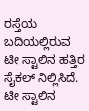ರಸ್ತೆಯ ಬದಿಯಲ್ಲಿರುವ ಟೀ ಸ್ಟಾಲಿನ ಹತ್ತಿರ ಸೈಕಲ್ ನಿಲ್ಲಿಸಿದೆ. ಟೀ ಸ್ಟಾಲಿನ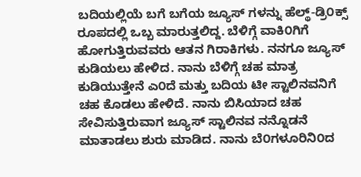ಬದಿಯಲ್ಲಿಯೆ ಬಗೆ ಬಗೆಯ ಜ್ಯೂಸ್ ಗಳನ್ನು ಹೆಲ್ಥ್-ಡ್ರಿ೦ಕ್ಸ್ ರೂಪದಲ್ಲಿ ಒಬ್ಬ ಮಾರುತ್ತಲಿದ್ದ. ಬೆಳಿಗ್ಗೆ ವಾಕಿ೦ಗಿಗೆ ಹೋಗುತ್ತಿರುವವರು ಆತನ ಗಿರಾಕಿಗಳು. ನನಗೂ ಜ್ಯೂಸ್ ಕುಡಿಯಲು ಹೇಳಿದ. ನಾನು ಬೆಳಿಗ್ಗೆ ಚಹ ಮಾತ್ರ ಕುಡಿಯುತ್ತೇನೆ ಎ೦ದೆ ಮತ್ತು ಬದಿಯ ಟೀ ಸ್ಟಾಲಿನವನಿಗೆ ಚಹ ಕೊಡಲು ಹೇಳಿದೆ. ನಾನು ಬಿಸಿಯಾದ ಚಹ ಸೇವಿಸುತ್ತಿರುವಾಗ ಜ್ಯೂಸ್ ಸ್ಟಾಲಿನವ ನನ್ನೊಡನೆ ಮಾತಾಡಲು ಶುರು ಮಾಡಿದ. ನಾನು ಬೆ೦ಗಳೂರಿನಿ೦ದ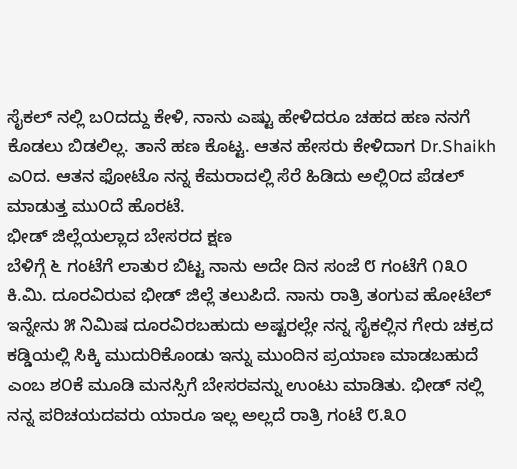ಸೈಕಲ್ ನಲ್ಲಿ ಬ೦ದದ್ದು ಕೇಳಿ, ನಾನು ಎಷ್ಟು ಹೇಳಿದರೂ ಚಹದ ಹಣ ನನಗೆ ಕೊಡಲು ಬಿಡಲಿಲ್ಲ. ತಾನೆ ಹಣ ಕೊಟ್ಟ. ಆತನ ಹೇಸರು ಕೇಳಿದಾಗ Dr.Shaikh ಎ೦ದ. ಆತನ ಫೋಟೊ ನನ್ನ ಕೆಮರಾದಲ್ಲಿ ಸೆರೆ ಹಿಡಿದು ಅಲ್ಲಿ೦ದ ಪೆಡಲ್ ಮಾಡುತ್ತ ಮು೦ದೆ ಹೊರಟೆ.
ಭೀಡ್ ಜಿಲ್ಲೆಯಲ್ಲಾದ ಬೇಸರದ ಕ್ಷಣ
ಬೆಳಿಗ್ಗೆ ೬ ಗಂಟೆಗೆ ಲಾತುರ ಬಿಟ್ಟ ನಾನು ಅದೇ ದಿನ ಸಂಜೆ ೮ ಗಂಟೆಗೆ ೧೩೦ ಕಿ.ಮಿ. ದೂರವಿರುವ ಭೀಡ್ ಜಿಲ್ಲೆ ತಲುಪಿದೆ. ನಾನು ರಾತ್ರಿ ತಂಗುವ ಹೋಟೆಲ್ ಇನ್ನೇನು ೫ ನಿಮಿಷ ದೂರವಿರಬಹುದು ಅಷ್ಟರಲ್ಲೇ ನನ್ನ ಸೈಕಲ್ಲಿನ ಗೇರು ಚಕ್ರದ ಕಡ್ಡಿಯಲ್ಲಿ ಸಿಕ್ಕಿ ಮುದುರಿಕೊಂಡು ಇನ್ನು ಮುಂದಿನ ಪ್ರಯಾಣ ಮಾಡಬಹುದೆ ಎಂಬ ಶ೦ಕೆ ಮೂಡಿ ಮನಸ್ಸಿಗೆ ಬೇಸರವನ್ನು ಉಂಟು ಮಾಡಿತು. ಭೀಡ್ ನಲ್ಲಿ ನನ್ನ ಪರಿಚಯದವರು ಯಾರೂ ಇಲ್ಲ ಅಲ್ಲದೆ ರಾತ್ರಿ ಗಂಟೆ ೮.೩೦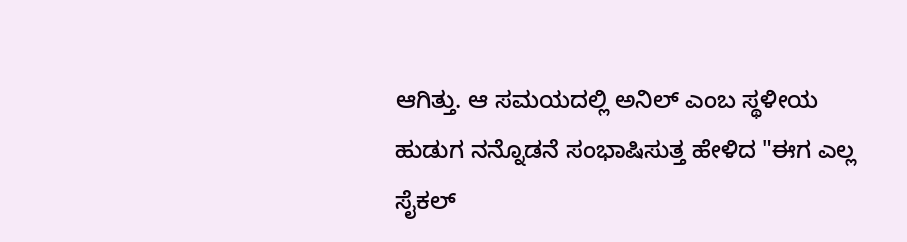ಆಗಿತ್ತು. ಆ ಸಮಯದಲ್ಲಿ ಅನಿಲ್ ಎಂಬ ಸ್ಥಳೀಯ ಹುಡುಗ ನನ್ನೊಡನೆ ಸಂಭಾಷಿಸುತ್ತ ಹೇಳಿದ "ಈಗ ಎಲ್ಲ ಸೈಕಲ್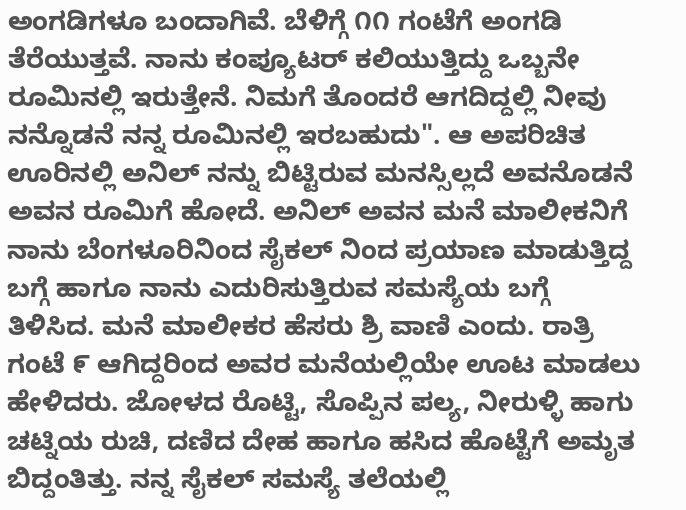ಅಂಗಡಿಗಳೂ ಬಂದಾಗಿವೆ. ಬೆಳಿಗ್ಗೆ ೧೧ ಗಂಟೆಗೆ ಅಂಗಡಿ ತೆರೆಯುತ್ತವೆ. ನಾನು ಕಂಪ್ಯೂಟರ್ ಕಲಿಯುತ್ತಿದ್ದು ಒಬ್ಬನೇ ರೂಮಿನಲ್ಲಿ ಇರುತ್ತೇನೆ. ನಿಮಗೆ ತೊಂದರೆ ಆಗದಿದ್ದಲ್ಲಿ ನೀವು ನನ್ನೊಡನೆ ನನ್ನ ರೂಮಿನಲ್ಲಿ ಇರಬಹುದು". ಆ ಅಪರಿಚಿತ ಊರಿನಲ್ಲಿ ಅನಿಲ್ ನನ್ನು ಬಿಟ್ಟಿರುವ ಮನಸ್ಸಿಲ್ಲದೆ ಅವನೊಡನೆ ಅವನ ರೂಮಿಗೆ ಹೋದೆ. ಅನಿಲ್ ಅವನ ಮನೆ ಮಾಲೀಕನಿಗೆ ನಾನು ಬೆಂಗಳೂರಿನಿಂದ ಸೈಕಲ್ ನಿಂದ ಪ್ರಯಾಣ ಮಾಡುತ್ತಿದ್ದ ಬಗ್ಗೆ ಹಾಗೂ ನಾನು ಎದುರಿಸುತ್ತಿರುವ ಸಮಸ್ಯೆಯ ಬಗ್ಗೆ ತಿಳಿಸಿದ. ಮನೆ ಮಾಲೀಕರ ಹೆಸರು ಶ್ರಿ ವಾಣಿ ಎಂದು. ರಾತ್ರಿ ಗಂಟೆ ೯ ಆಗಿದ್ದರಿಂದ ಅವರ ಮನೆಯಲ್ಲಿಯೇ ಊಟ ಮಾಡಲು ಹೇಳಿದರು. ಜೋಳದ ರೊಟ್ಟಿ, ಸೊಪ್ಪಿನ ಪಲ್ಯ, ನೀರುಳ್ಳಿ ಹಾಗು ಚಟ್ನಿಯ ರುಚಿ, ದಣಿದ ದೇಹ ಹಾಗೂ ಹಸಿದ ಹೊಟ್ಟೆಗೆ ಅಮೃತ ಬಿದ್ದಂತಿತ್ತು. ನನ್ನ ಸೈಕಲ್ ಸಮಸ್ಯೆ ತಲೆಯಲ್ಲಿ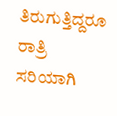ತಿರುಗುತ್ತಿದ್ದರೂ ರಾತ್ರಿ ಸರಿಯಾಗಿ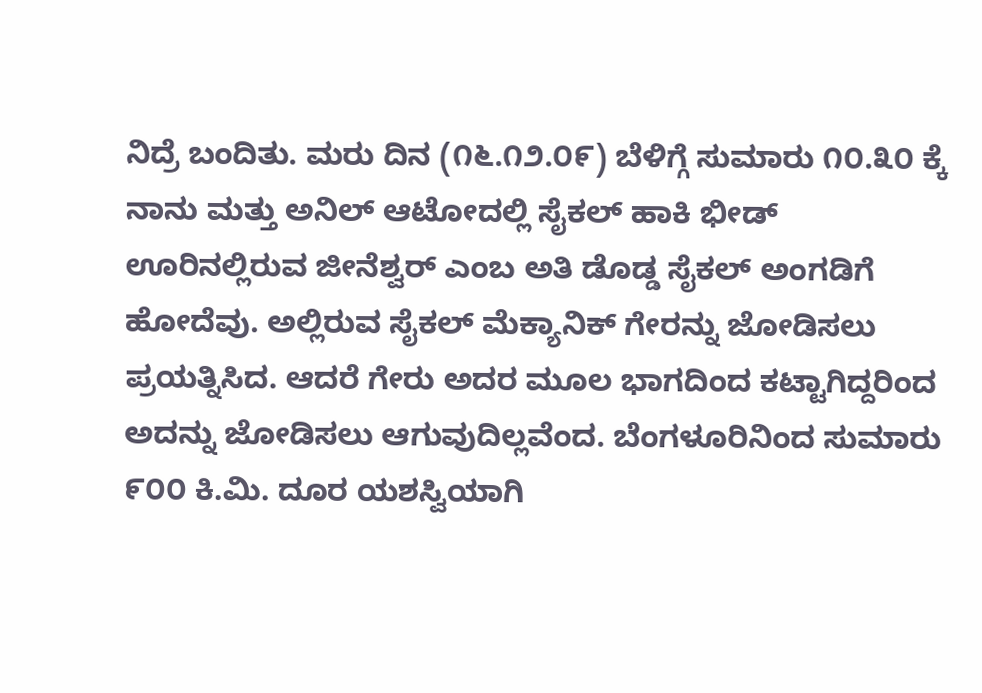ನಿದ್ರೆ ಬಂದಿತು. ಮರು ದಿನ (೧೬.೧೨.೦೯) ಬೆಳಿಗ್ಗೆ ಸುಮಾರು ೧೦.೩೦ ಕ್ಕೆ ನಾನು ಮತ್ತು ಅನಿಲ್ ಆಟೋದಲ್ಲಿ ಸೈಕಲ್ ಹಾಕಿ ಭೀಡ್ ಊರಿನಲ್ಲಿರುವ ಜೀನೆಶ್ವರ್ ಎಂಬ ಅತಿ ಡೊಡ್ಡ ಸೈಕಲ್ ಅಂಗಡಿಗೆ ಹೋದೆವು. ಅಲ್ಲಿರುವ ಸೈಕಲ್ ಮೆಕ್ಯಾನಿಕ್ ಗೇರನ್ನು ಜೋಡಿಸಲು ಪ್ರಯತ್ನಿಸಿದ. ಆದರೆ ಗೇರು ಅದರ ಮೂಲ ಭಾಗದಿಂದ ಕಟ್ಟಾಗಿದ್ದರಿಂದ ಅದನ್ನು ಜೋಡಿಸಲು ಆಗುವುದಿಲ್ಲವೆಂದ. ಬೆಂಗಳೂರಿನಿಂದ ಸುಮಾರು ೯೦೦ ಕಿ.ಮಿ. ದೂರ ಯಶಸ್ವಿಯಾಗಿ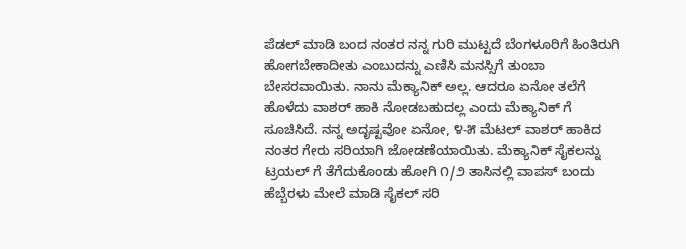ಪೆಡಲ್ ಮಾಡಿ ಬಂದ ನಂತರ ನನ್ನ ಗುರಿ ಮುಟ್ಟದೆ ಬೆಂಗಳೂರಿಗೆ ಹಿಂತಿರುಗಿ ಹೋಗಬೇಕಾದೀತು ಎಂಬುದನ್ನು ಎಣಿಸಿ ಮನಸ್ಸಿಗೆ ತುಂಬಾ ಬೇಸರವಾಯಿತು. ನಾನು ಮೆಕ್ಯಾನಿಕ್ ಅಲ್ಲ. ಆದರೂ ಏನೋ ತಲೆಗೆ ಹೊಳೆದು ವಾಶರ್ ಹಾಕಿ ನೋಡಬಹುದಲ್ಲ ಎಂದು ಮೆಕ್ಯಾನಿಕ್ ಗೆ ಸೂಚಿಸಿದೆ. ನನ್ನ ಅದೃಷ್ಟವೋ ಏನೋ, ೪-೫ ಮೆಟಲ್ ವಾಶರ್ ಹಾಕಿದ ನಂತರ ಗೇರು ಸರಿಯಾಗಿ ಜೋಡಣೆಯಾಯಿತು. ಮೆಕ್ಯಾನಿಕ್ ಸೈಕಲನ್ನು ಟ್ರಯಲ್ ಗೆ ತೆಗೆದುಕೊಂಡು ಹೋಗಿ ೧/೨ ತಾಸಿನಲ್ಲಿ ವಾಪಸ್ ಬಂದು ಹೆಬ್ಬೆರಳು ಮೇಲೆ ಮಾಡಿ ಸೈಕಲ್ ಸರಿ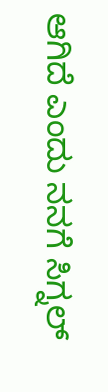ಆಗಿದೆ ಎಂದು ನನಗೆ ಸಿಗ್ನಲ್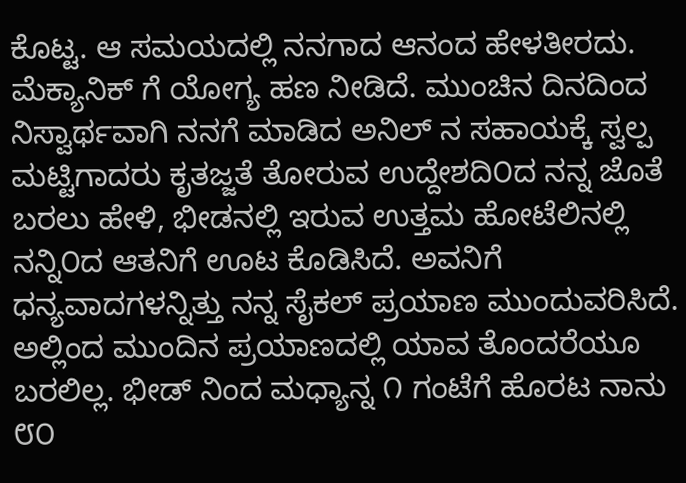ಕೊಟ್ಟ. ಆ ಸಮಯದಲ್ಲಿ ನನಗಾದ ಆನಂದ ಹೇಳತೀರದು. ಮೆಕ್ಯಾನಿಕ್ ಗೆ ಯೋಗ್ಯ ಹಣ ನೀಡಿದೆ. ಮುಂಚಿನ ದಿನದಿಂದ ನಿಸ್ವಾರ್ಥವಾಗಿ ನನಗೆ ಮಾಡಿದ ಅನಿಲ್ ನ ಸಹಾಯಕ್ಕೆ ಸ್ವಲ್ಪ ಮಟ್ಟಿಗಾದರು ಕೃತಜ್ಜತೆ ತೋರುವ ಉದ್ದೇಶದಿ೦ದ ನನ್ನ ಜೊತೆ ಬರಲು ಹೇಳಿ, ಭೀಡನಲ್ಲಿ ಇರುವ ಉತ್ತಮ ಹೋಟೆಲಿನಲ್ಲಿ ನನ್ನಿ೦ದ ಆತನಿಗೆ ಊಟ ಕೊಡಿಸಿದೆ. ಅವನಿಗೆ ಧನ್ಯವಾದಗಳನ್ನಿತ್ತು ನನ್ನ ಸೈಕಲ್ ಪ್ರಯಾಣ ಮುಂದುವರಿಸಿದೆ. ಅಲ್ಲಿಂದ ಮುಂದಿನ ಪ್ರಯಾಣದಲ್ಲಿ ಯಾವ ತೊಂದರೆಯೂ ಬರಲಿಲ್ಲ. ಭೀಡ್ ನಿಂದ ಮಧ್ಯಾನ್ನ ೧ ಗಂಟೆಗೆ ಹೊರಟ ನಾನು ೮೦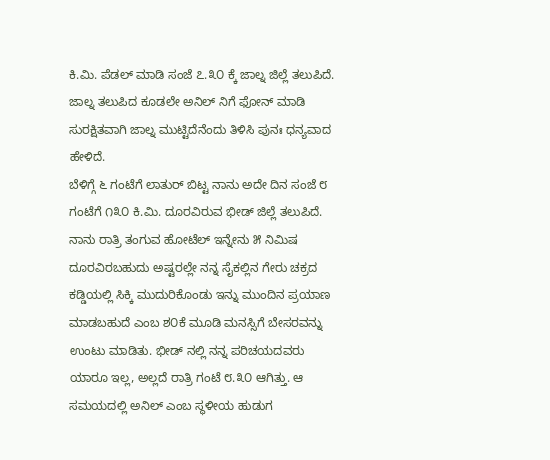ಕಿ.ಮಿ. ಪೆಡಲ್ ಮಾಡಿ ಸಂಜೆ ೭.೩೦ ಕ್ಕೆ ಜಾಲ್ನ ಜಿಲ್ಲೆ ತಲುಪಿದೆ. ಜಾಲ್ನ ತಲುಪಿದ ಕೂಡಲೇ ಅನಿಲ್ ನಿಗೆ ಫೋನ್ ಮಾಡಿ ಸುರಕ್ಷಿತವಾಗಿ ಜಾಲ್ನ ಮುಟ್ಟಿದೆನೆಂದು ತಿಳಿಸಿ ಪುನಃ ಧನ್ಯವಾದ ಹೇಳಿದೆ.
ಬೆಳಿಗ್ಗೆ ೬ ಗಂಟೆಗೆ ಲಾತುರ್ ಬಿಟ್ಟ ನಾನು ಅದೇ ದಿನ ಸಂಜೆ ೮ ಗಂಟೆಗೆ ೧೩೦ ಕಿ.ಮಿ. ದೂರವಿರುವ ಭೀಡ್ ಜಿಲ್ಲೆ ತಲುಪಿದೆ. ನಾನು ರಾತ್ರಿ ತಂಗುವ ಹೋಟೆಲ್ ಇನ್ನೇನು ೫ ನಿಮಿಷ ದೂರವಿರಬಹುದು ಅಷ್ಟರಲ್ಲೇ ನನ್ನ ಸೈಕಲ್ಲಿನ ಗೇರು ಚಕ್ರದ ಕಡ್ಡಿಯಲ್ಲಿ ಸಿಕ್ಕಿ ಮುದುರಿಕೊಂಡು ಇನ್ನು ಮುಂದಿನ ಪ್ರಯಾಣ ಮಾಡಬಹುದೆ ಎಂಬ ಶ೦ಕೆ ಮೂಡಿ ಮನಸ್ಸಿಗೆ ಬೇಸರವನ್ನು ಉಂಟು ಮಾಡಿತು. ಭೀಡ್ ನಲ್ಲಿ ನನ್ನ ಪರಿಚಯದವರು ಯಾರೂ ಇಲ್ಲ, ಅಲ್ಲದೆ ರಾತ್ರಿ ಗಂಟೆ ೮.೩೦ ಆಗಿತ್ತು. ಆ ಸಮಯದಲ್ಲಿ ಅನಿಲ್ ಎಂಬ ಸ್ಥಳೀಯ ಹುಡುಗ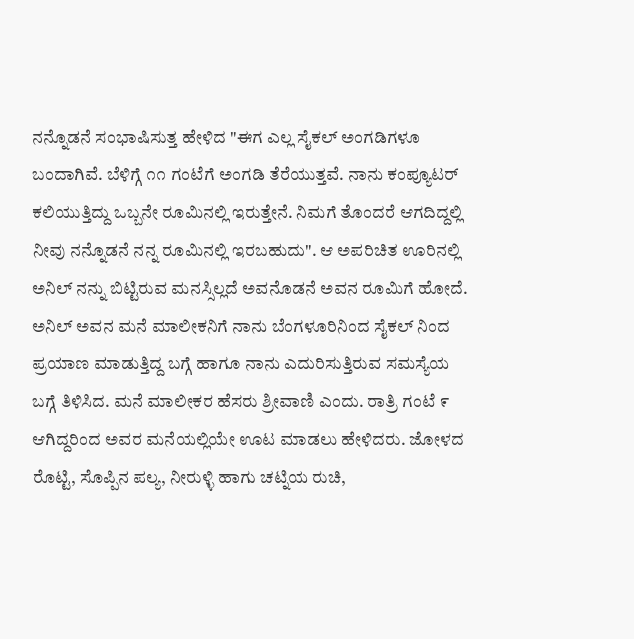ನನ್ನೊಡನೆ ಸಂಭಾಷಿಸುತ್ತ ಹೇಳಿದ "ಈಗ ಎಲ್ಲ ಸೈಕಲ್ ಅಂಗಡಿಗಳೂ ಬಂದಾಗಿವೆ. ಬೆಳಿಗ್ಗೆ ೧೧ ಗಂಟೆಗೆ ಅಂಗಡಿ ತೆರೆಯುತ್ತವೆ. ನಾನು ಕಂಪ್ಯೂಟರ್ ಕಲಿಯುತ್ತಿದ್ದು ಒಬ್ಬನೇ ರೂಮಿನಲ್ಲಿ ಇರುತ್ತೇನೆ. ನಿಮಗೆ ತೊಂದರೆ ಆಗದಿದ್ದಲ್ಲಿ ನೀವು ನನ್ನೊಡನೆ ನನ್ನ ರೂಮಿನಲ್ಲಿ ಇರಬಹುದು". ಆ ಅಪರಿಚಿತ ಊರಿನಲ್ಲಿ ಅನಿಲ್ ನನ್ನು ಬಿಟ್ಟಿರುವ ಮನಸ್ಸಿಲ್ಲದೆ ಅವನೊಡನೆ ಅವನ ರೂಮಿಗೆ ಹೋದೆ.
ಅನಿಲ್ ಅವನ ಮನೆ ಮಾಲೀಕನಿಗೆ ನಾನು ಬೆಂಗಳೂರಿನಿಂದ ಸೈಕಲ್ ನಿಂದ ಪ್ರಯಾಣ ಮಾಡುತ್ತಿದ್ದ ಬಗ್ಗೆ ಹಾಗೂ ನಾನು ಎದುರಿಸುತ್ತಿರುವ ಸಮಸ್ಯೆಯ ಬಗ್ಗೆ ತಿಳಿಸಿದ. ಮನೆ ಮಾಲೀಕರ ಹೆಸರು ಶ್ರೀವಾಣಿ ಎಂದು. ರಾತ್ರಿ ಗಂಟೆ ೯ ಆಗಿದ್ದರಿಂದ ಅವರ ಮನೆಯಲ್ಲಿಯೇ ಊಟ ಮಾಡಲು ಹೇಳಿದರು. ಜೋಳದ ರೊಟ್ಟಿ, ಸೊಪ್ಪಿನ ಪಲ್ಯ, ನೀರುಳ್ಳಿ ಹಾಗು ಚಟ್ನಿಯ ರುಚಿ,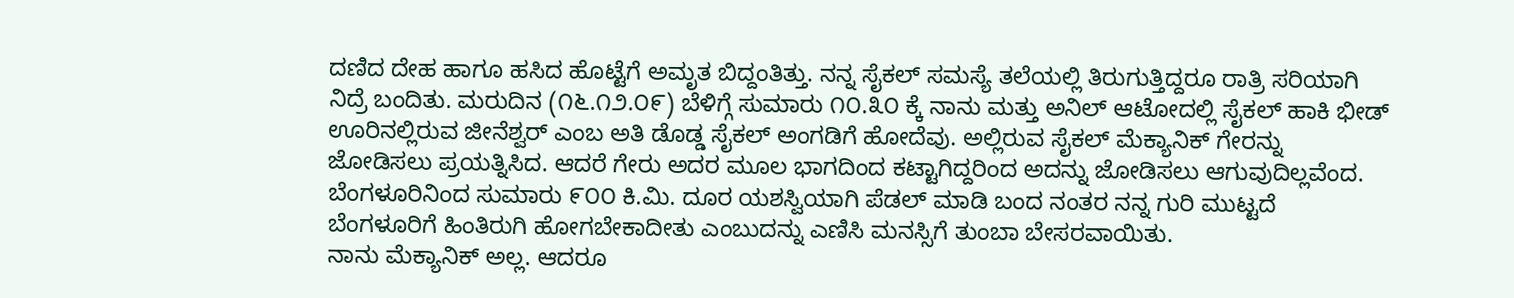ದಣಿದ ದೇಹ ಹಾಗೂ ಹಸಿದ ಹೊಟ್ಟೆಗೆ ಅಮೃತ ಬಿದ್ದಂತಿತ್ತು. ನನ್ನ ಸೈಕಲ್ ಸಮಸ್ಯೆ ತಲೆಯಲ್ಲಿ ತಿರುಗುತ್ತಿದ್ದರೂ ರಾತ್ರಿ ಸರಿಯಾಗಿ ನಿದ್ರೆ ಬಂದಿತು. ಮರುದಿನ (೧೬.೧೨.೦೯) ಬೆಳಿಗ್ಗೆ ಸುಮಾರು ೧೦.೩೦ ಕ್ಕೆ ನಾನು ಮತ್ತು ಅನಿಲ್ ಆಟೋದಲ್ಲಿ ಸೈಕಲ್ ಹಾಕಿ ಭೀಡ್ ಊರಿನಲ್ಲಿರುವ ಜೀನೆಶ್ವರ್ ಎಂಬ ಅತಿ ಡೊಡ್ಡ ಸೈಕಲ್ ಅಂಗಡಿಗೆ ಹೋದೆವು. ಅಲ್ಲಿರುವ ಸೈಕಲ್ ಮೆಕ್ಯಾನಿಕ್ ಗೇರನ್ನು ಜೋಡಿಸಲು ಪ್ರಯತ್ನಿಸಿದ. ಆದರೆ ಗೇರು ಅದರ ಮೂಲ ಭಾಗದಿಂದ ಕಟ್ಟಾಗಿದ್ದರಿಂದ ಅದನ್ನು ಜೋಡಿಸಲು ಆಗುವುದಿಲ್ಲವೆಂದ. ಬೆಂಗಳೂರಿನಿಂದ ಸುಮಾರು ೯೦೦ ಕಿ.ಮಿ. ದೂರ ಯಶಸ್ವಿಯಾಗಿ ಪೆಡಲ್ ಮಾಡಿ ಬಂದ ನಂತರ ನನ್ನ ಗುರಿ ಮುಟ್ಟದೆ ಬೆಂಗಳೂರಿಗೆ ಹಿಂತಿರುಗಿ ಹೋಗಬೇಕಾದೀತು ಎಂಬುದನ್ನು ಎಣಿಸಿ ಮನಸ್ಸಿಗೆ ತುಂಬಾ ಬೇಸರವಾಯಿತು.
ನಾನು ಮೆಕ್ಯಾನಿಕ್ ಅಲ್ಲ. ಆದರೂ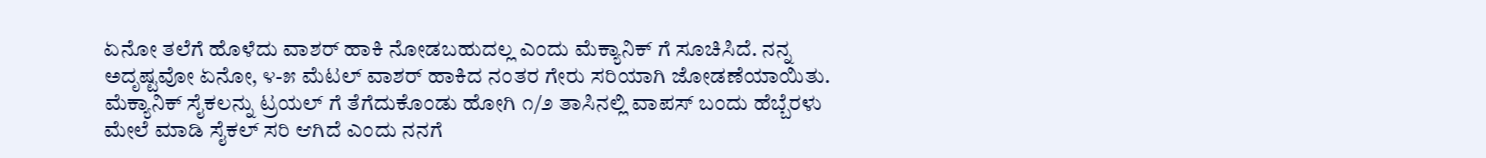ಏನೋ ತಲೆಗೆ ಹೊಳೆದು ವಾಶರ್ ಹಾಕಿ ನೋಡಬಹುದಲ್ಲ ಎಂದು ಮೆಕ್ಯಾನಿಕ್ ಗೆ ಸೂಚಿಸಿದೆ. ನನ್ನ ಅದೃಷ್ಟವೋ ಏನೋ, ೪-೫ ಮೆಟಲ್ ವಾಶರ್ ಹಾಕಿದ ನಂತರ ಗೇರು ಸರಿಯಾಗಿ ಜೋಡಣೆಯಾಯಿತು. ಮೆಕ್ಯಾನಿಕ್ ಸೈಕಲನ್ನು ಟ್ರಯಲ್ ಗೆ ತೆಗೆದುಕೊಂಡು ಹೋಗಿ ೧/೨ ತಾಸಿನಲ್ಲಿ ವಾಪಸ್ ಬಂದು ಹೆಬ್ಬೆರಳು ಮೇಲೆ ಮಾಡಿ ಸೈಕಲ್ ಸರಿ ಆಗಿದೆ ಎಂದು ನನಗೆ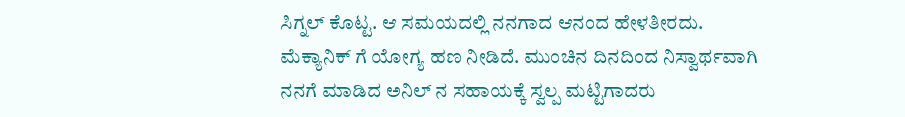ಸಿಗ್ನಲ್ ಕೊಟ್ಟ. ಆ ಸಮಯದಲ್ಲಿ ನನಗಾದ ಆನಂದ ಹೇಳತೀರದು. ಮೆಕ್ಯಾನಿಕ್ ಗೆ ಯೋಗ್ಯ ಹಣ ನೀಡಿದೆ. ಮುಂಚಿನ ದಿನದಿಂದ ನಿಸ್ವಾರ್ಥವಾಗಿ ನನಗೆ ಮಾಡಿದ ಅನಿಲ್ ನ ಸಹಾಯಕ್ಕೆ ಸ್ವಲ್ಪ ಮಟ್ಟಿಗಾದರು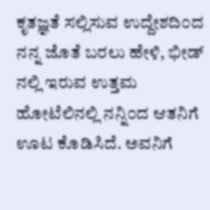ಕೃತಜ್ಞತೆ ಸಲ್ಲಿಸುವ ಉದ್ದೇಶದಿ೦ದ ನನ್ನ ಜೊತೆ ಬರಲು ಹೇಳಿ, ಭೀಡ್ ನಲ್ಲಿ ಇರುವ ಉತ್ತಮ ಹೋಟೆಲಿನಲ್ಲಿ ನನ್ನಿ೦ದ ಆತನಿಗೆ ಊಟ ಕೊಡಿಸಿದೆ. ಅವನಿಗೆ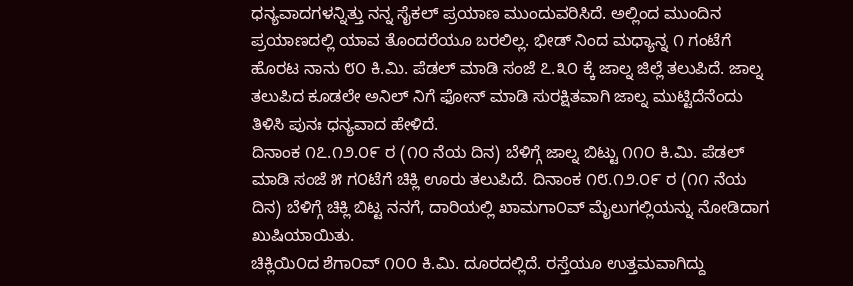ಧನ್ಯವಾದಗಳನ್ನಿತ್ತು ನನ್ನ ಸೈಕಲ್ ಪ್ರಯಾಣ ಮುಂದುವರಿಸಿದೆ. ಅಲ್ಲಿಂದ ಮುಂದಿನ ಪ್ರಯಾಣದಲ್ಲಿ ಯಾವ ತೊಂದರೆಯೂ ಬರಲಿಲ್ಲ. ಭೀಡ್ ನಿಂದ ಮಧ್ಯಾನ್ನ ೧ ಗಂಟೆಗೆ ಹೊರಟ ನಾನು ೮೦ ಕಿ.ಮಿ. ಪೆಡಲ್ ಮಾಡಿ ಸಂಜೆ ೭.೩೦ ಕ್ಕೆ ಜಾಲ್ನ ಜಿಲ್ಲೆ ತಲುಪಿದೆ. ಜಾಲ್ನ ತಲುಪಿದ ಕೂಡಲೇ ಅನಿಲ್ ನಿಗೆ ಫೋನ್ ಮಾಡಿ ಸುರಕ್ಷಿತವಾಗಿ ಜಾಲ್ನ ಮುಟ್ಟಿದೆನೆಂದು ತಿಳಿಸಿ ಪುನಃ ಧನ್ಯವಾದ ಹೇಳಿದೆ.
ದಿನಾಂಕ ೧೭.೧೨.೦೯ ರ (೧೦ ನೆಯ ದಿನ) ಬೆಳಿಗ್ಗೆ ಜಾಲ್ನ ಬಿಟ್ಟು ೧೧೦ ಕಿ.ಮಿ. ಪೆಡಲ್ ಮಾಡಿ ಸಂಜೆ ೫ ಗ೦ಟೆಗೆ ಚಿಕ್ಲಿ ಊರು ತಲುಪಿದೆ. ದಿನಾಂಕ ೧೮.೧೨.೦೯ ರ (೧೧ ನೆಯ ದಿನ) ಬೆಳಿಗ್ಗೆ ಚಿಕ್ಲಿ ಬಿಟ್ಟ ನನಗೆ, ದಾರಿಯಲ್ಲಿ ಖಾಮಗಾ೦ವ್ ಮೈಲುಗಲ್ಲಿಯನ್ನು ನೋಡಿದಾಗ ಖುಷಿಯಾಯಿತು.
ಚಿಕ್ಲಿಯಿ೦ದ ಶೆಗಾ೦ವ್ ೧೦೦ ಕಿ.ಮಿ. ದೂರದಲ್ಲಿದೆ. ರಸ್ತೆಯೂ ಉತ್ತಮವಾಗಿದ್ದು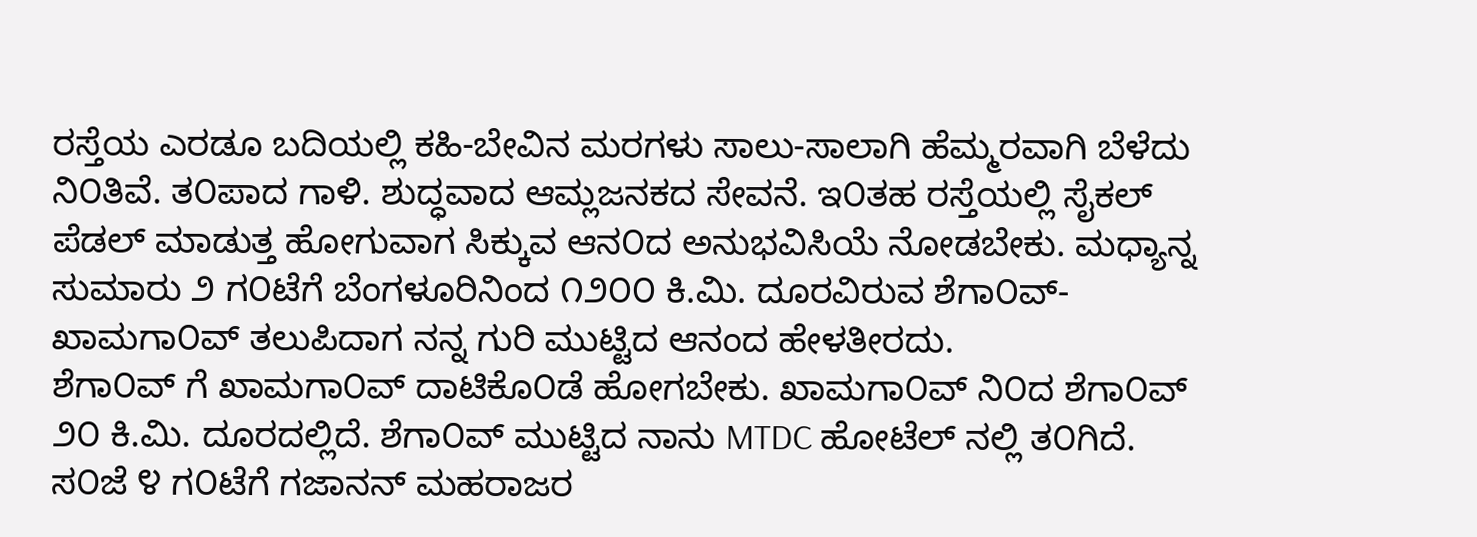ರಸ್ತೆಯ ಎರಡೂ ಬದಿಯಲ್ಲಿ ಕಹಿ-ಬೇವಿನ ಮರಗಳು ಸಾಲು-ಸಾಲಾಗಿ ಹೆಮ್ಮರವಾಗಿ ಬೆಳೆದು ನಿ೦ತಿವೆ. ತ೦ಪಾದ ಗಾಳಿ. ಶುದ್ಧವಾದ ಆಮ್ಲಜನಕದ ಸೇವನೆ. ಇ೦ತಹ ರಸ್ತೆಯಲ್ಲಿ ಸೈಕಲ್ ಪೆಡಲ್ ಮಾಡುತ್ತ ಹೋಗುವಾಗ ಸಿಕ್ಕುವ ಆನ೦ದ ಅನುಭವಿಸಿಯೆ ನೋಡಬೇಕು. ಮಧ್ಯಾನ್ನ ಸುಮಾರು ೨ ಗ೦ಟೆಗೆ ಬೆಂಗಳೂರಿನಿಂದ ೧೨೦೦ ಕಿ.ಮಿ. ದೂರವಿರುವ ಶೆಗಾ೦ವ್-ಖಾಮಗಾ೦ವ್ ತಲುಪಿದಾಗ ನನ್ನ ಗುರಿ ಮುಟ್ಟಿದ ಆನಂದ ಹೇಳತೀರದು.
ಶೆಗಾ೦ವ್ ಗೆ ಖಾಮಗಾ೦ವ್ ದಾಟಿಕೊ೦ಡೆ ಹೋಗಬೇಕು. ಖಾಮಗಾ೦ವ್ ನಿ೦ದ ಶೆಗಾ೦ವ್ ೨೦ ಕಿ.ಮಿ. ದೂರದಲ್ಲಿದೆ. ಶೆಗಾ೦ವ್ ಮುಟ್ಟಿದ ನಾನು MTDC ಹೋಟೆಲ್ ನಲ್ಲಿ ತ೦ಗಿದೆ. ಸ೦ಜೆ ೪ ಗ೦ಟೆಗೆ ಗಜಾನನ್ ಮಹರಾಜರ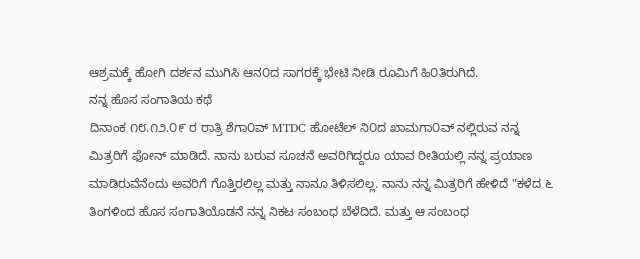ಆಶ್ರಮಕ್ಕೆ ಹೋಗಿ ದರ್ಶನ ಮುಗಿಸಿ ಆನ೦ದ ಸಾಗರಕ್ಕೆ ಭೇಟಿ ನೀಡಿ ರೂಮಿಗೆ ಹಿ೦ತಿರುಗಿದೆ.
ನನ್ನ ಹೊಸ ಸಂಗಾತಿಯ ಕಥೆ
ದಿನಾಂಕ ೧೮.೧೨.೦೯ ರ ರಾತ್ರಿ ಶೆಗಾ೦ವ್ MTDC ಹೋಟೆಲ್ ನಿ೦ದ ಖಾಮಗಾ೦ವ್ ನಲ್ಲಿರುವ ನನ್ನ ಮಿತ್ರರಿಗೆ ಫೋನ್ ಮಾಡಿದೆ. ನಾನು ಬರುವ ಸೂಚನೆ ಅವರಿಗಿದ್ದರೂ ಯಾವ ರೀತಿಯಲ್ಲಿ ನನ್ನ ಪ್ರಯಾಣ ಮಾಡಿರುವೆನೆಂದು ಅವರಿಗೆ ಗೊತ್ತಿರಲಿಲ್ಲ ಮತ್ತು ನಾನೂ ತಿಳಿಸಲಿಲ್ಲ. ನಾನು ನನ್ನ ಮಿತ್ರರಿಗೆ ಹೇಳಿದೆ "ಕಳೆದ ೬ ತಿಂಗಳಿಂದ ಹೊಸ ಸಂಗಾತಿಯೊಡನೆ ನನ್ನ ನಿಕಟ ಸಂಬಂಧ ಬೆಳೆದಿದೆ. ಮತ್ತು ಆ ಸಂಬಂಧ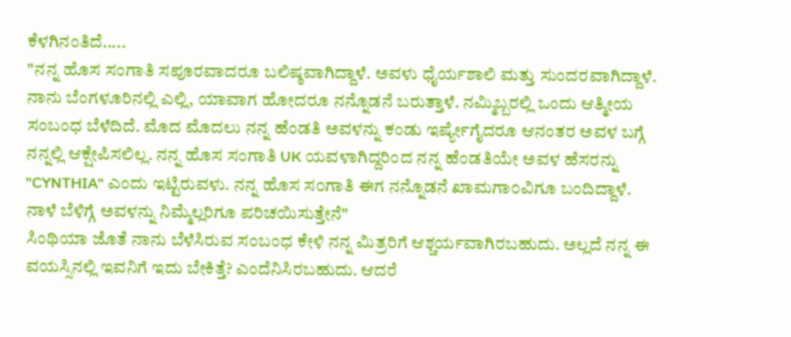ಕೆಳಗಿನಂತಿದೆ.....
"ನನ್ನ ಹೊಸ ಸಂಗಾತಿ ಸಪೂರವಾದರೂ ಬಲಿಷ್ಠವಾಗಿದ್ದಾಳೆ. ಅವಳು ಧೈರ್ಯಶಾಲಿ ಮತ್ತು ಸುಂದರವಾಗಿದ್ದಾಳೆ. ನಾನು ಬೆಂಗಳೂರಿನಲ್ಲಿ ಎಲ್ಲಿ, ಯಾವಾಗ ಹೋದರೂ ನನ್ನೊಡನೆ ಬರುತ್ತಾಳೆ. ನಮ್ಮಿಬ್ಬರಲ್ಲಿ ಒಂದು ಆತ್ಮೀಯ ಸಂಬಂಧ ಬೆಳೆದಿದೆ. ಮೊದ ಮೊದಲು ನನ್ನ ಹೆಂಡತಿ ಅವಳನ್ನು ಕಂಡು ಇರ್ಷ್ಯೇಗೈದರೂ ಆನಂತರ ಅವಳ ಬಗ್ಗೆ ನನ್ನಲ್ಲಿ ಆಕ್ಷೇಪಿಸಲಿಲ್ಲ. ನನ್ನ ಹೊಸ ಸಂಗಾತಿ UK ಯವಳಾಗಿದ್ದರಿಂದ ನನ್ನ ಹೆಂಡತಿಯೇ ಅವಳ ಹೆಸರನ್ನು "CYNTHIA" ಎಂದು ಇಟ್ಟಿರುವಳು. ನನ್ನ ಹೊಸ ಸ೦ಗಾತಿ ಈಗ ನನ್ನೊಡನೆ ಖಾಮಗಾ೦ವಿಗೂ ಬಂದಿದ್ದಾಳೆ. ನಾಳೆ ಬೆಳಿಗ್ಗೆ ಅವಳನ್ನು ನಿಮ್ಮೆಲ್ಲರಿಗೂ ಪರಿಚಯಿಸುತ್ತೇನೆ"
ಸಿಂಥಿಯಾ ಜೊತೆ ನಾನು ಬೆಳೆಸಿರುವ ಸಂಬಂಧ ಕೇಳಿ ನನ್ನ ಮಿತ್ರರಿಗೆ ಆಶ್ಚರ್ಯವಾಗಿರಬಹುದು. ಅಲ್ಲದೆ ನನ್ನ ಈ ವಯಸ್ಸಿನಲ್ಲಿ ಇವನಿಗೆ ಇದು ಬೇಕಿತ್ತೆ? ಎಂದೆನಿಸಿರಬಹುದು. ಆದರೆ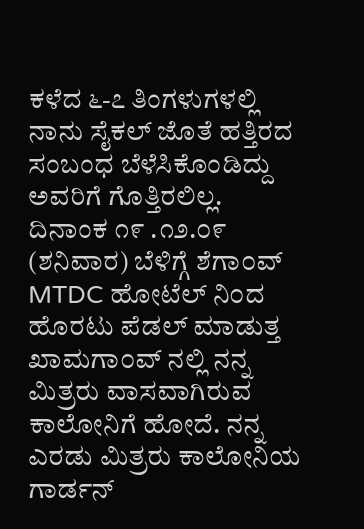ಕಳೆದ ೬-೭ ತಿಂಗಳುಗಳಲ್ಲಿ ನಾನು ಸೈಕಲ್ ಜೊತೆ ಹತ್ತಿರದ ಸಂಬಂಧ ಬೆಳೆಸಿಕೊಂಡಿದ್ದು ಅವರಿಗೆ ಗೊತ್ತಿರಲಿಲ್ಲ.
ದಿನಾಂಕ ೧೯ .೧೨.೦೯ (ಶನಿವಾರ) ಬೆಳಿಗ್ಗೆ ಶೆಗಾ೦ವ್ MTDC ಹೋಟೆಲ್ ನಿ೦ದ ಹೊರಟು ಪೆಡಲ್ ಮಾಡುತ್ತ ಖಾಮಗಾ೦ವ್ ನಲ್ಲಿ ನನ್ನ ಮಿತ್ರರು ವಾಸವಾಗಿರುವ ಕಾಲೋನಿಗೆ ಹೋದೆ. ನನ್ನ ಎರಡು ಮಿತ್ರರು ಕಾಲೋನಿಯ ಗಾರ್ಡನ್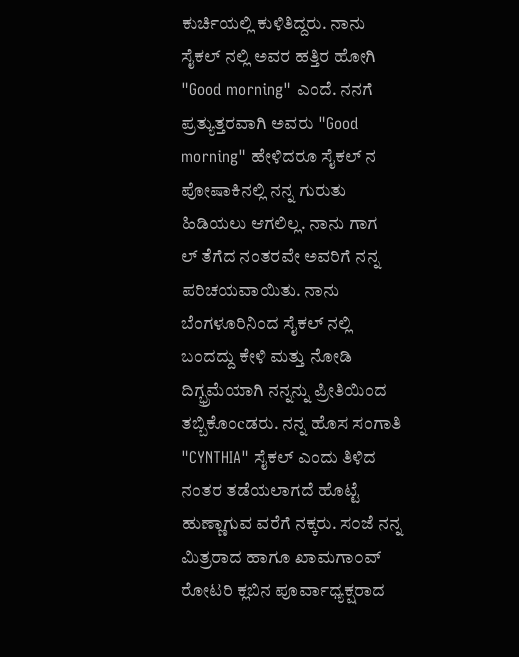ಕುರ್ಚಿಯಲ್ಲಿ ಕುಳಿತಿದ್ದರು. ನಾನು ಸೈಕಲ್ ನಲ್ಲಿ ಅವರ ಹತ್ತಿರ ಹೋಗಿ "Good morning" ಎಂದೆ. ನನಗೆ ಪ್ರತ್ಯುತ್ತರವಾಗಿ ಅವರು "Good morning" ಹೇಳಿದರೂ ಸೈಕಲ್ ನ ಪೋಷಾಕಿನಲ್ಲಿ ನನ್ನ ಗುರುತು ಹಿಡಿಯಲು ಆಗಲಿಲ್ಲ. ನಾನು ಗಾಗ
ಲ್ ತೆಗೆದ ನಂತರವೇ ಅವರಿಗೆ ನನ್ನ ಪರಿಚಯವಾಯಿತು. ನಾನು ಬೆಂಗಳೂರಿನಿಂದ ಸೈಕಲ್ ನಲ್ಲಿ ಬಂದದ್ದು ಕೇಳಿ ಮತ್ತು ನೋಡಿ ದಿಗ್ಭ್ರಮೆಯಾಗಿ ನನ್ನನ್ನು ಪ್ರೀತಿಯಿಂದ ತಬ್ಬಿಕೊಂcಡರು. ನನ್ನ ಹೊಸ ಸಂಗಾತಿ "CYNTHIA" ಸೈಕಲ್ ಎಂದು ತಿಳಿದ ನಂತರ ತಡೆಯಲಾಗದೆ ಹೊಟ್ಟೆ ಹುಣ್ಣಾಗುವ ವರೆಗೆ ನಕ್ಕರು. ಸ೦ಜೆ ನನ್ನ ಮಿತ್ರರಾದ ಹಾಗೂ ಖಾಮಗಾ೦ವ್ ರೋಟರಿ ಕ್ಲಬಿನ ಪೂರ್ವಾಧ್ಯಕ್ಷರಾದ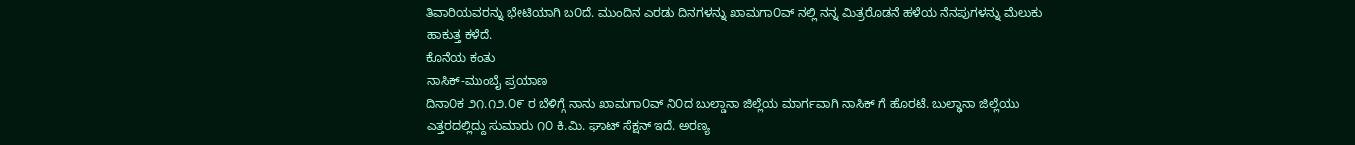ತಿವಾರಿಯವರನ್ನು ಭೇಟಿಯಾಗಿ ಬ೦ದೆ. ಮುಂದಿನ ಎರಡು ದಿನಗಳನ್ನು ಖಾಮಗಾ೦ವ್ ನಲ್ಲಿ ನನ್ನ ಮಿತ್ರರೊಡನೆ ಹಳೆಯ ನೆನಪುಗಳನ್ನು ಮೆಲುಕು ಹಾಕುತ್ತ ಕಳೆದೆ.
ಕೊನೆಯ ಕಂತು
ನಾಸಿಕ್-ಮುಂಬೈ ಪ್ರಯಾಣ
ದಿನಾ೦ಕ ೨೧.೧೨.೦೯ ರ ಬೆಳಿಗ್ಗೆ ನಾನು ಖಾಮಗಾ೦ವ್ ನಿ೦ದ ಬುಲ್ಡಾನಾ ಜಿಲ್ಲೆಯ ಮಾರ್ಗವಾಗಿ ನಾಸಿಕ್ ಗೆ ಹೊರಟೆ. ಬುಲ್ಢಾನಾ ಜಿಲ್ಲೆಯು ಎತ್ತರದಲ್ಲಿದ್ದು ಸುಮಾರು ೧೦ ಕಿ.ಮಿ. ಘಾಟ್ ಸೆಕ್ಷನ್ ಇದೆ. ಅರಣ್ಯ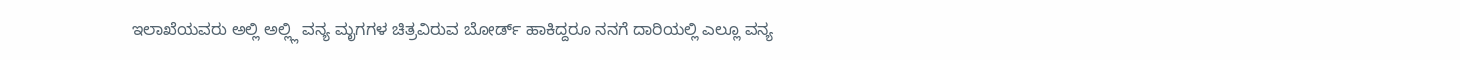ಇಲಾಖೆಯವರು ಅಲ್ಲಿ ಅಲ್ಲ್ಲಿ ವನ್ಯ ಮೃಗಗಳ ಚಿತ್ರವಿರುವ ಬೋರ್ಡ್ ಹಾಕಿದ್ದರೂ ನನಗೆ ದಾರಿಯಲ್ಲಿ ಎಲ್ಲೂ ವನ್ಯ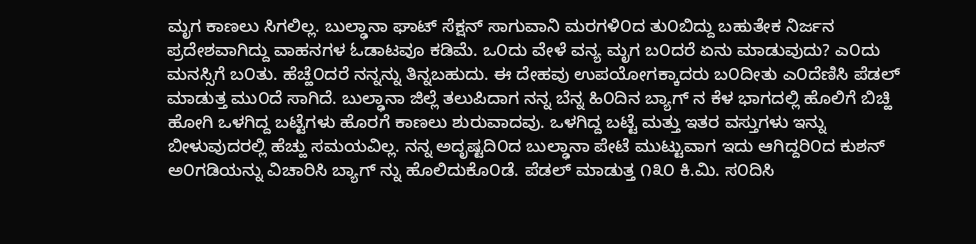ಮೃಗ ಕಾಣಲು ಸಿಗಲಿಲ್ಲ. ಬುಲ್ಢಾನಾ ಘಾಟ್ ಸೆಕ್ಷನ್ ಸಾಗುವಾನಿ ಮರಗಳಿ೦ದ ತು೦ಬಿದ್ದು ಬಹುತೇಕ ನಿರ್ಜನ ಪ್ರದೇಶವಾಗಿದ್ದು ವಾಹನಗಳ ಓಡಾಟವೂ ಕಡಿಮೆ. ಒ೦ದು ವೇಳೆ ವನ್ಯ ಮೃಗ ಬ೦ದರೆ ಏನು ಮಾಡುವುದು? ಎ೦ದು ಮನಸ್ಸಿಗೆ ಬ೦ತು. ಹೆಚ್ಹೆ೦ದರೆ ನನ್ನನ್ನು ತಿನ್ನಬಹುದು. ಈ ದೇಹವು ಉಪಯೋಗಕ್ಕಾದರು ಬ೦ದೀತು ಎ೦ದೆಣಿಸಿ ಪೆಡಲ್ ಮಾಡುತ್ತ ಮು೦ದೆ ಸಾಗಿದೆ. ಬುಲ್ಢಾನಾ ಜಿಲ್ಲೆ ತಲುಪಿದಾಗ ನನ್ನ ಬೆನ್ನ ಹಿ೦ದಿನ ಬ್ಯಾಗ್ ನ ಕೆಳ ಭಾಗದಲ್ಲಿ ಹೊಲಿಗೆ ಬಿಚ್ಹಿ ಹೋಗಿ ಒಳಗಿದ್ದ ಬಟ್ಟೆಗಳು ಹೊರಗೆ ಕಾಣಲು ಶುರುವಾದವು. ಒಳಗಿದ್ದ ಬಟ್ಟೆ ಮತ್ತು ಇತರ ವಸ್ತುಗಳು ಇನ್ನು ಬೀಳುವುದರಲ್ಲಿ ಹೆಚ್ಹು ಸಮಯವಿಲ್ಲ. ನನ್ನ ಅದೃಷ್ಟದಿ೦ದ ಬುಲ್ಢಾನಾ ಪೇಟೆ ಮುಟ್ಟುವಾಗ ಇದು ಆಗಿದ್ದರಿ೦ದ ಕುಶನ್ ಅ೦ಗಡಿಯನ್ನು ವಿಚಾರಿಸಿ ಬ್ಯಾಗ್ ನ್ನು ಹೊಲಿದುಕೊ೦ಡೆ. ಪೆಡಲ್ ಮಾಡುತ್ತ ೧೩೦ ಕಿ.ಮಿ. ಸ೦ದಿಸಿ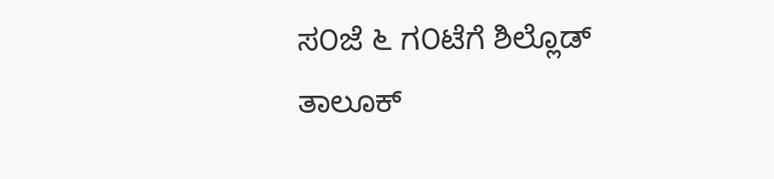ಸ೦ಜೆ ೬ ಗ೦ಟೆಗೆ ಶಿಲ್ಲೊಡ್ ತಾಲೂಕ್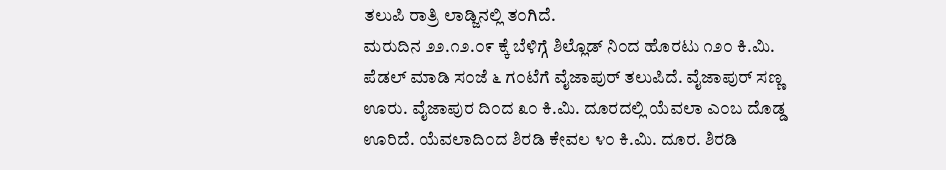ತಲುಪಿ ರಾತ್ರಿ ಲಾಡ್ಜಿನಲ್ಲಿ ತ೦ಗಿದೆ.
ಮರುದಿನ ೨೨.೧೨.೦೯ ಕ್ಕೆ ಬೆಳಿಗ್ಗೆ ಶಿಲ್ಲೊಡ್ ನಿ೦ದ ಹೊರಟು ೧೨೦ ಕಿ.ಮಿ. ಪೆಡಲ್ ಮಾಡಿ ಸ೦ಜೆ ೬ ಗ೦ಟೆಗೆ ವೈಜಾಪುರ್ ತಲುಪಿದೆ. ವೈಜಾಪುರ್ ಸಣ್ಣ ಊರು. ವೈಜಾಪುರ ದಿ೦ದ ೩೦ ಕಿ.ಮಿ. ದೂರದಲ್ಲಿ ಯೆವಲಾ ಎ೦ಬ ದೊಡ್ಡ ಊರಿದೆ. ಯೆವಲಾದಿ೦ದ ಶಿರಡಿ ಕೇವಲ ೪೦ ಕಿ.ಮಿ. ದೂರ. ಶಿರಡಿ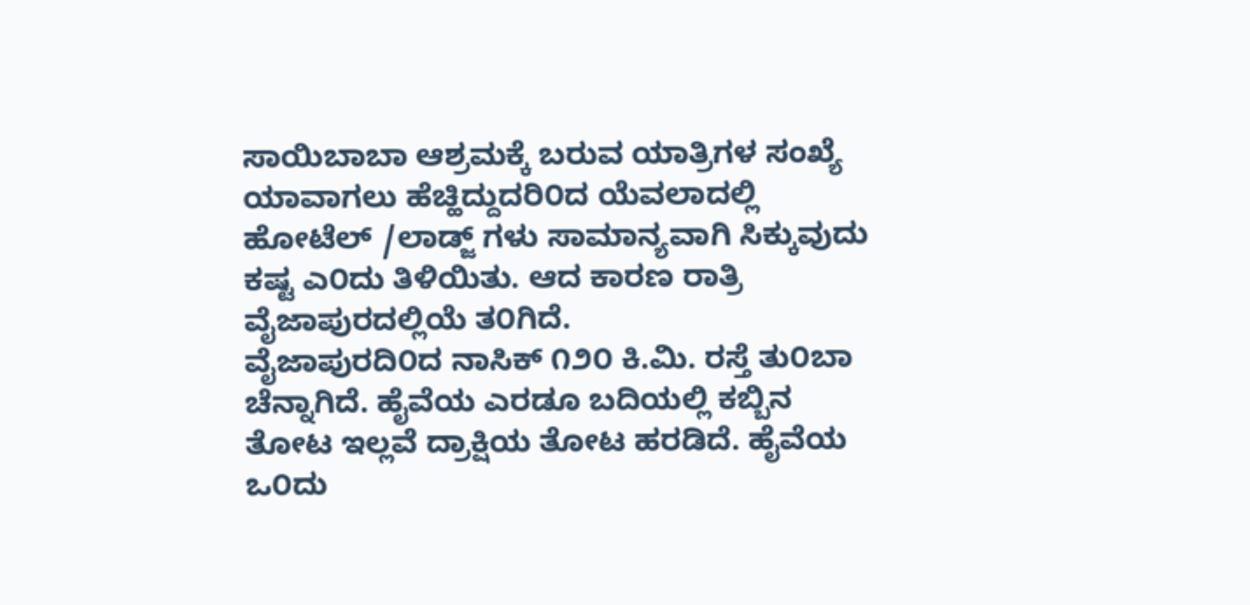ಸಾಯಿಬಾಬಾ ಆಶ್ರಮಕ್ಕೆ ಬರುವ ಯಾತ್ರಿಗಳ ಸಂಖ್ಯೆ ಯಾವಾಗಲು ಹೆಚ್ಹಿದ್ದುದರಿ೦ದ ಯೆವಲಾದಲ್ಲಿ ಹೋಟೆಲ್ /ಲಾಡ್ಜ್ ಗಳು ಸಾಮಾನ್ಯವಾಗಿ ಸಿಕ್ಕುವುದು ಕಷ್ಟ ಎ೦ದು ತಿಳಿಯಿತು. ಆದ ಕಾರಣ ರಾತ್ರಿ ವೈಜಾಪುರದಲ್ಲಿಯೆ ತ೦ಗಿದೆ.
ವೈಜಾಪುರದಿ೦ದ ನಾಸಿಕ್ ೧೨೦ ಕಿ.ಮಿ. ರಸ್ತೆ ತು೦ಬಾ ಚೆನ್ನಾಗಿದೆ. ಹೈವೆಯ ಎರಡೂ ಬದಿಯಲ್ಲಿ ಕಬ್ಬಿನ ತೋಟ ಇಲ್ಲವೆ ದ್ರಾಕ್ಷಿಯ ತೋಟ ಹರಡಿದೆ. ಹೈವೆಯ ಒ೦ದು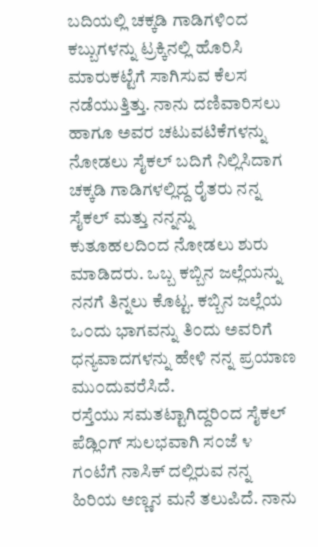ಬದಿಯಲ್ಲಿ ಚಕ್ಕಡಿ ಗಾಡಿಗಳಿ೦ದ ಕಬ್ಬುಗಳನ್ನು ಟ್ರಕ್ಕಿನಲ್ಲಿ ಹೊರಿಸಿ ಮಾರುಕಟ್ಟೆಗೆ ಸಾಗಿಸುವ ಕೆಲಸ ನಡೆಯುತ್ತಿತ್ತು. ನಾನು ದಣಿವಾರಿಸಲು ಹಾಗೂ ಅವರ ಚಟುವಟಿಕೆಗಳನ್ನು ನೋಡಲು ಸೈಕಲ್ ಬದಿಗೆ ನಿಲ್ಲಿಸಿದಾಗ ಚಕ್ಕಡಿ ಗಾಡಿಗಳಲ್ಲಿದ್ದ ರೈತರು ನನ್ನ ಸೈಕಲ್ ಮತ್ತು ನನ್ನನ್ನು ಕುತೂಹಲದಿ೦ದ ನೋಡಲು ಶುರು ಮಾಡಿದರು. ಒಬ್ಬ ಕಬ್ಬಿನ ಜಲ್ಲೆಯನ್ನು ನನಗೆ ತಿನ್ನಲು ಕೊಟ್ಟ. ಕಬ್ಬಿನ ಜಲ್ಲೆಯ ಒ೦ದು ಭಾಗವನ್ನು ತಿ೦ದು ಅವರಿಗೆ ಧನ್ಯವಾದಗಳನ್ನು ಹೇಳಿ ನನ್ನ ಪ್ರಯಾಣ ಮು೦ದುವರೆಸಿದೆ.
ರಸ್ತೆಯು ಸಮತಟ್ಟಾಗಿದ್ದರಿ೦ದ ಸೈಕಲ್ ಪೆಡ್ಲಿ೦ಗ್ ಸುಲಭವಾಗಿ ಸ೦ಜೆ ೪ ಗ೦ಟೆಗೆ ನಾಸಿಕ್ ದಲ್ಲಿರುವ ನನ್ನ ಹಿರಿಯ ಅಣ್ಣನ ಮನೆ ತಲುಪಿದೆ. ನಾನು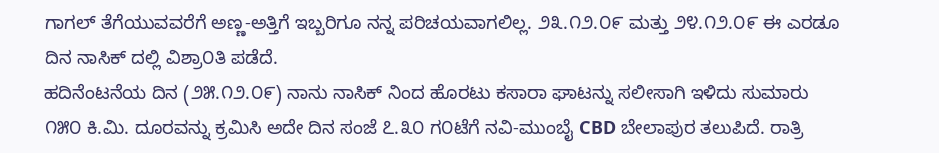ಗಾಗಲ್ ತೆಗೆಯುವವರೆಗೆ ಅಣ್ಣ-ಅತ್ತಿಗೆ ಇಬ್ಬರಿಗೂ ನನ್ನ ಪರಿಚಯವಾಗಲಿಲ್ಲ. ೨೩.೧೨.೦೯ ಮತ್ತು ೨೪.೧೨.೦೯ ಈ ಎರಡೂ ದಿನ ನಾಸಿಕ್ ದಲ್ಲಿ ವಿಶ್ರಾ೦ತಿ ಪಡೆದೆ.
ಹದಿನೆಂಟನೆಯ ದಿನ (೨೫.೧೨.೦೯) ನಾನು ನಾಸಿಕ್ ನಿಂದ ಹೊರಟು ಕಸಾರಾ ಘಾಟನ್ನು ಸಲೀಸಾಗಿ ಇಳಿದು ಸುಮಾರು ೧೫೦ ಕಿ.ಮಿ. ದೂರವನ್ನು ಕ್ರಮಿಸಿ ಅದೇ ದಿನ ಸಂಜೆ ೭.೩೦ ಗ೦ಟೆಗೆ ನವಿ-ಮುಂಬೈ CBD ಬೇಲಾಪುರ ತಲುಪಿದೆ. ರಾತ್ರಿ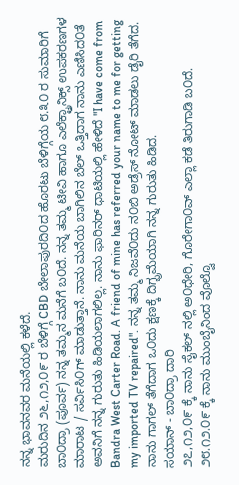ನನ್ನ ಭಾವನವರ ಮನೆಯಲ್ಲಿ ಕಳೆದೆ.
ಮರುದಿನ ೨೬,೧೨,೦೯ ರ ಬೆಳಿಗ್ಗೆ CBD ಬೇಲಾಪುರದಿ೦ದ ಹೊರಟು ಬೆಳಿಗ್ಗೆಯ ೮.೩೦ ರ ಸುಮಾರಿಗೆ ಬಾ೦ದ್ರಾ (ಪೂರ್ವ) ನನ್ನ ತಮ್ಮನ ಮನೆಗೆ ಬ೦ದೆ. ನನ್ನ ತಮ್ಮ ಟೀವಿ ಹಾಗೂ ಎಲೆಕ್ಟ್ರಾನಿಕ್ಸ್ ಉಪಕರಣಗಳ ಮಾರಾಟ / ಸರ್ವಿಸಿ೦ಗ್ ಮಾಡುತ್ತಾನೆ. ನಾನು ಮನೆಯ ಬಾಗಿಲಿನ ಬೆಲ್ ಒತ್ತಿದಾಗ ನಾನು ಎಣಿಸಿದ೦ತೆ ಅವನಿಗೆ ನನ್ನ ಗುರುತು ಹಿಡಿಯಲಾಗಲಿಲ್ಲ. ನಾನು ಫಾರಿನರ್ ಧಾಟಿಯಲ್ಲಿ ಹೇಳಿದೆ "I have come from Bandra West Carter Road. A friend of mine has referred your name to me for getting my imported TV repaired". ನನ್ನ ತಮ್ಮ ನಿಜವೆ೦ದು ನ೦ಬಿ ಅಡ್ರೆಸ್ ನೋಟ್ ಮಾಡಲು ಡೈರಿ ತೆಗೆದ. ನಾನು ಗಾಗಲ್ ತೆಗೆದಾಗ ಒ೦ದು ಕ್ಷಣಕ್ಕೆ ದಿಗ್ಭ್ರಮೆಯಾಗಿ ನನ್ನ ಗುರುತು ಹಿಡಿದ.
ಸಯಾನ್ - ಬಾ೦ದ್ರಾ ದಾರಿ
೨೭,೧೨,೦೯ ಕ್ಕೆ ನಾನು ಸೈಕಲ್ ನಲ್ಲಿ ಅ೦ಧೇರಿ, ಗೊರೇಗಾ೦ವ್ ಎಲ್ಲಾ ಕಡೆ ತಿರುಗಾಡಿ ಬ೦ದೆ.
೨೮.೧೨.೦೯ ಕ್ಕೆ ನಾನು ಮುಂಬೈನಿಂದ ವೊಲ್ವೊ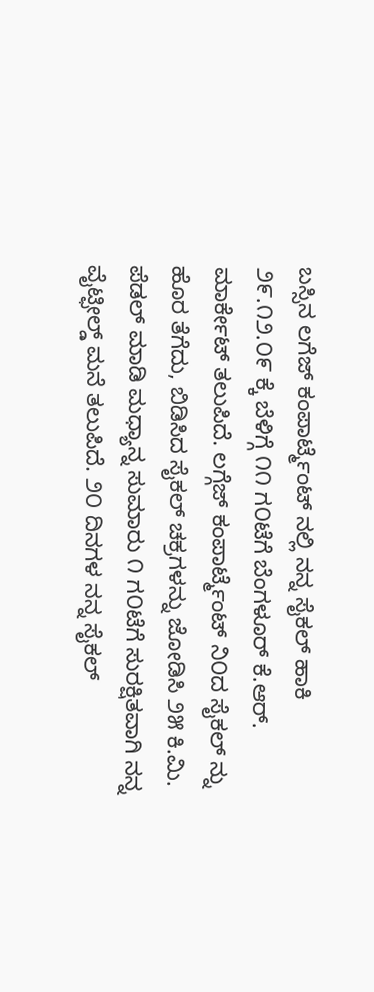ಬಸ್ಸಿನ ಲಗೆಜ್ ಕಂಪಾರ್ಟ್ಮೆಂಟ್ ನಲ್ಲಿ ನನ್ನ ಸೈಕಲ್ ಹಾಕಿ ೨೯.೧೨.೦೯ ಕ್ಕೆ ಬೆಳಿಗ್ಗೆ ೧೧ ಗ೦ಟೆಗೆ ಬೆಂಗಳೂರ್ ಕೆ.ಆರ್. ಮಾರ್ಕೇಟ್ ತಲುಪಿದೆ. ಲಗ್ಗೆಜ್ ಕಂಪಾರ್ಟ್ಮೆಂಟ್ ನಿ೦ದ ಸೈಕಲ್ ನ್ನು ಹೊರ ತೆಗೆದು, ಬಿಡಿಸಿದ ಸೈಕಲ್ ಚಕ್ರಗಳನ್ನು ಜೋಡಿಸಿ ೨೫ ಕಿ.ಮಿ. ಪೆಡಲ್ ಮಾಡಿ ಮಧ್ಯಾನ್ನ ಸುಮಾರು ೧ ಗ೦ಟೆಗೆ ಸುರಕ್ಷಿತವಾಗಿ ನನ್ನ ವೈಟ್ಫೀಲ್ಡ್ ಮನೆ ತಲುಪಿದೆ. ೨೦ ದಿನಗಳ ನನ್ನ ಸೈಕಲ್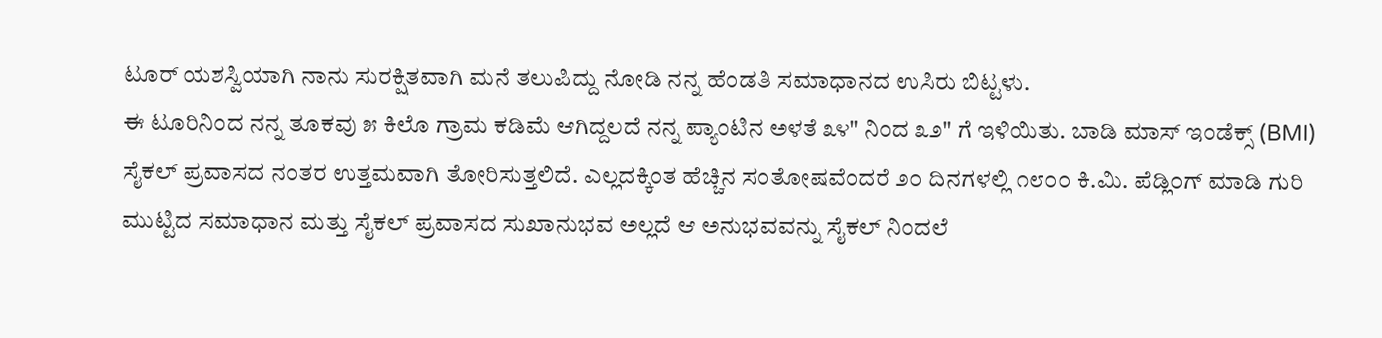ಟೂರ್ ಯಶಸ್ವಿಯಾಗಿ ನಾನು ಸುರಕ್ಷಿತವಾಗಿ ಮನೆ ತಲುಪಿದ್ದು ನೋಡಿ ನನ್ನ ಹೆಂಡತಿ ಸಮಾಧಾನದ ಉಸಿರು ಬಿಟ್ಟಳು.
ಈ ಟೂರಿನಿಂದ ನನ್ನ ತೂಕವು ೫ ಕಿಲೊ ಗ್ರಾಮ ಕಡಿಮೆ ಆಗಿದ್ದಲದೆ ನನ್ನ ಪ್ಯಾಂಟಿನ ಅಳತೆ ೩೪" ನಿಂದ ೩೨" ಗೆ ಇಳಿಯಿತು. ಬಾಡಿ ಮಾಸ್ ಇಂಡೆಕ್ಸ್ (BMI) ಸೈಕಲ್ ಪ್ರವಾಸದ ನಂತರ ಉತ್ತಮವಾಗಿ ತೋರಿಸುತ್ತಲಿದೆ. ಎಲ್ಲದಕ್ಕಿಂತ ಹೆಚ್ಚಿನ ಸಂತೋಷವೆಂದರೆ ೨೦ ದಿನಗಳಲ್ಲಿ ೧೮೦೦ ಕಿ.ಮಿ. ಪೆಡ್ಲಿ೦ಗ್ ಮಾಡಿ ಗುರಿ ಮುಟ್ಟಿದ ಸಮಾಧಾನ ಮತ್ತು ಸೈಕಲ್ ಪ್ರವಾಸದ ಸುಖಾನುಭವ ಅಲ್ಲದೆ ಆ ಅನುಭವವನ್ನು ಸೈಕಲ್ ನಿಂದಲೆ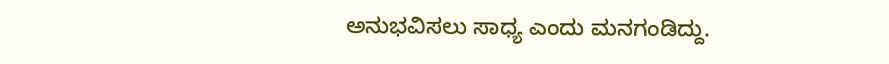ಅನುಭವಿಸಲು ಸಾಧ್ಯ ಎಂದು ಮನಗಂಡಿದ್ದು.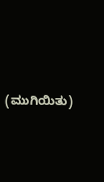(ಮುಗಿಯಿತು)